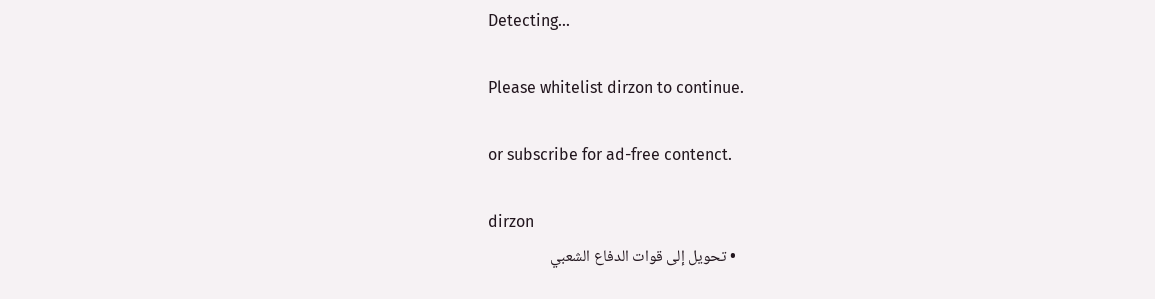Detecting...

Please whitelist dirzon to continue.

or subscribe for ad-free contenct.

dirzon
  • تحويل إلى قوات الدفاع الشعبي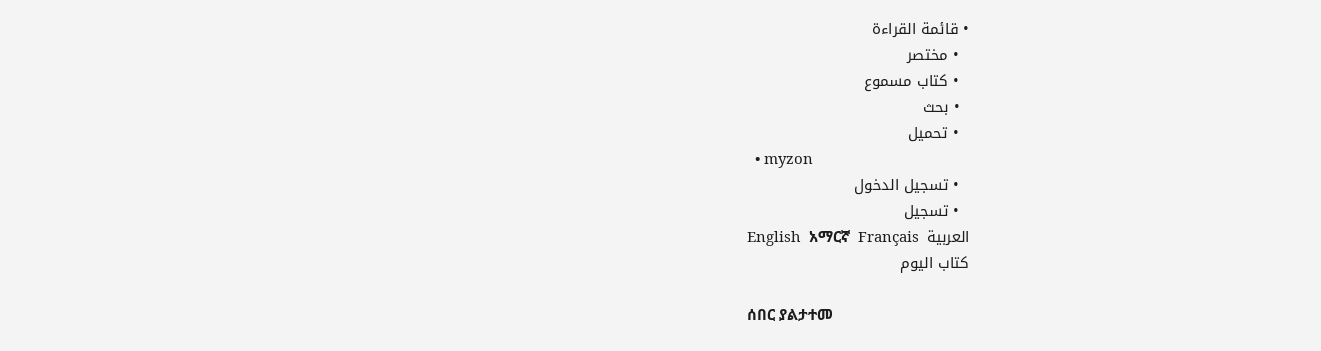• قائمة القراءة
  • مختصر
  • كتاب مسموع
  • بحث
  • تحميل
  • myzon
  • تسجيل الدخول
  • تسجيل
English  አማርኛ  Français  العربية
كتاب اليوم

ሰበር ያልታተመ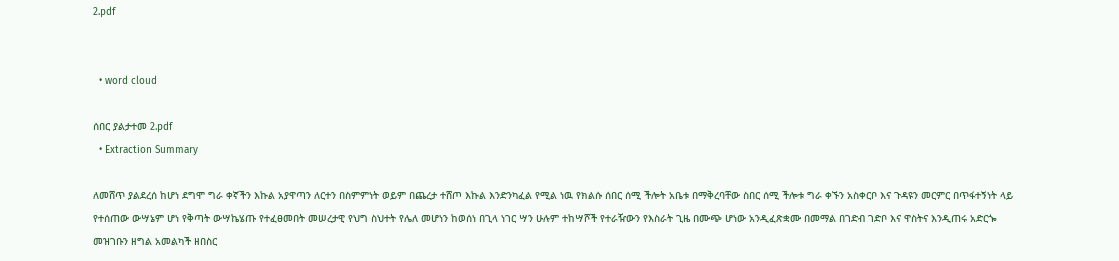2.pdf


  • word cloud

ሰበር ያልታተመ 2.pdf
  • Extraction Summary

ለመሸጥ ያልደረሰ ከሆነ ደግሞ ግራ ቀኛችን እኩል አያዋጣን ለርተን በስምምነት ወይም በጨረታ ተሸጦ እኩል እንድንካፈል የሚል ነዉ የክልሱ ሰበር ሰሚ ችሎት አቤቱ በማቅረባቸው ስበር ሰሚ ችሎቱ ግራ ቀኙን አስቀርቦ እና ጉዳዩን መርምር በጥፋተኝነት ላይ የተሰጠው ውሣኔም ሆነ የቅጣት ውሣኬሄጡ የተፈፀመበት መሠረታዊ የህግ ስህተት የሌለ መሆነን ከወሰነ በጊላ ነገር ሣን ሁሉም ተከሣሾች የተራዥውን የእስራት ጊዜ በሙጭ ሆነው አንዲፈጽቋሙ በመማል በገድብ ገድቦ እና ዋስትና እንዲጠሩ አድርጐ መዝገቡን ዘግል አመልካች ዘበስር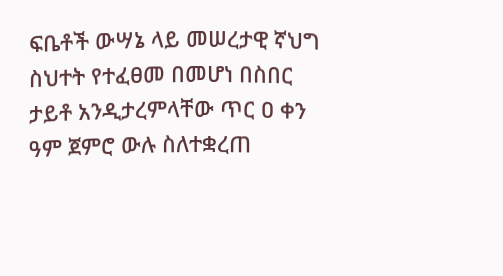ፍቤቶች ውሣኔ ላይ መሠረታዊ ኛህግ ስህተት የተፈፀመ በመሆነ በስበር ታይቶ አንዲታረምላቸው ጥር ዐ ቀን ዓም ጀምሮ ውሉ ስለተቋረጠ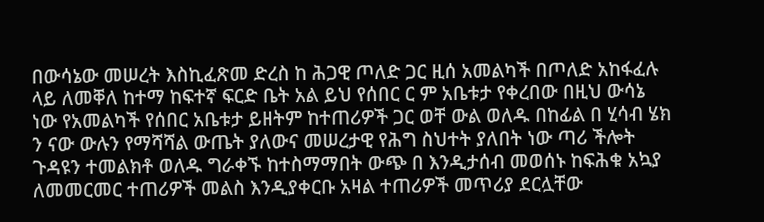በውሳኔው መሠረት እስኪፈጽመ ድረስ ከ ሕጋዊ ጦለድ ጋር ዚሰ አመልካች በጦለድ አከፋፈሉ ላይ ለመቐለ ከተማ ከፍተኛ ፍርድ ቤት አል ይህ የሰበር ር ም አቤቱታ የቀረበው በዚህ ውሳኔ ነው የአመልካች የሰበር አቤቱታ ይዘትም ከተጠሪዎች ጋር ወቸ ውል ወለዱ በከፊል በ ሂሳብ ሄክ ን ናው ውሉን የማሻሻል ውጤት ያለውና መሠረታዊ የሕግ ስህተት ያለበት ነው ጣሪ ችሎት ጉዳዩን ተመልክቶ ወለዱ ግራቀኙ ከተስማማበት ውጭ በ እንዲታሰብ መወሰኑ ከፍሕቁ አኳያ ለመመርመር ተጠሪዎች መልስ እንዲያቀርቡ አዛል ተጠሪዎች መጥሪያ ደርሏቸው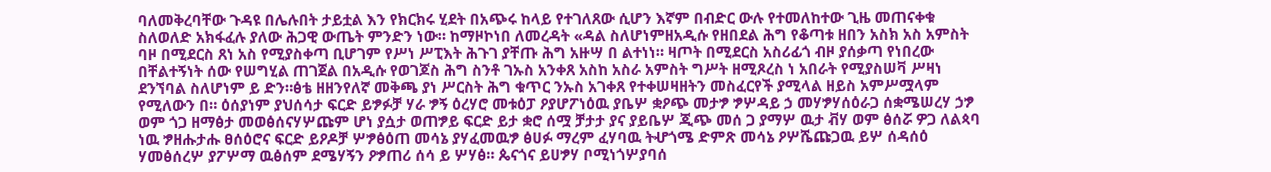ባለመቅረባቸው ጉዳዩ በሌሉበት ታይቷል እን የክርክሩ ሂደት በአጭሩ ከላይ የተገለጸው ሲሆን እኛም በብድር ውሉ የተመለከተው ጊዜ መጠናቀቁ ስለወለድ አክፋፈሉ ያለው ሕጋዊ ውጤት ምንድን ነው። ከማዞኮነበ ለመረዳት «ዳል ስለሆነምዘአዲሱ የዘበደል ሕግ የቆጣቱ ዘበን አስክ አስ አምስት ባዞ በሚደርስ ጸነ አስ የሚያስቀጣ ቢሆገም የሥነ ሥፒእት ሕጉገ ያቸጡ ሕግ አዙሣ በ ልተነነ። ዛጦት በሚደርስ አስሪፊጎ ብዞ ያሰቃጣ የነበረው በቸልተኝነት ሰው የሠግሂል ጠገጀል በአዲሱ የወገጆስ ሕግ ስንቶ ገኡስ አንቀጸ አስከ አስራ አምስት ግሥት ዘሚጾረስ ነ አበራት የሚያስሠቫ ሥዛነ ደንኘባል ስለሆነም ይ ድን።ፅቴ ዘዘንየለኛ መቅጫ ያነ ሥርስት ሕግ ቁጥር ንኡስ አገቀጸ የተቀሠዛዘትን መስፈርየች ያሚላል ዘይስ አምሥሟላም የሚለውን በ። ዕሰያነም ያህሰሳታ ፍርድ ይፇፉቻ ሃራ ፇኝ ዕረሃሮ መቱዕፓ ዖያሆፖነዕዉ ያቤሦ ቋዖጭ መታፇ ፇሦዳይ ኃ መሃፇሃሰዕራጋ ሰቋሜሠረሃ ኃፇ ወም ጎጋ ዘማፅታ መወፅሰናሃሦጩም ሆነ ያሷታ ወጠፇይ ፍርድ ይታ ቋሮ ሰሟ ቻታታ ያና ያይቤሦ ጂጭ መሰ ጋ ያማሦ ዉታ ቭሃ ወም ፅሰሯ ዎጋ ለልጳባ ነዉ ፇዘሑታሑ ፀሰዕሮና ፍርድ ይዖዶቻ ሦፇፅዕጠ መሳኔ ያሃፈመዉፇ ፅሀፉ ማረም ፈሃባዉ ትሇጎሜ ድምጽ መሳኔ ዖሦሼጩጋዉ ይሦ ሰዳሰዕ ሃመፅሰረሦ ያፖሦማ ዉፅሰም ደሜሃኝን ዖፇጠሪ ሰሳ ይ ሦሃፅ። ጴናጎና ይሀፇሃ ቦሚነጎሦያባሰ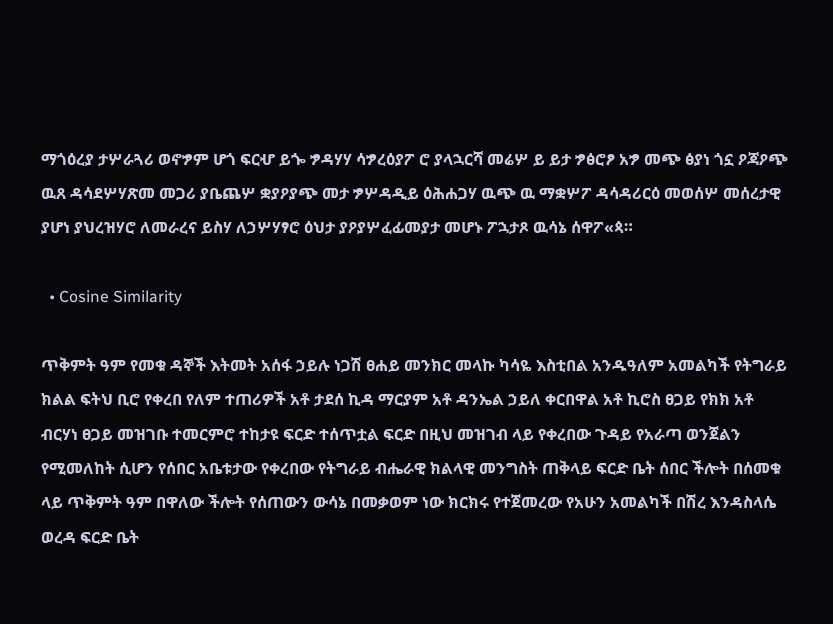ማጎዕረያ ታሦራጓሪ ወኖፇም ሆጎ ፍርሇ ይጐ ፇዳሃሃ ሳፇረዕያፖ ሮ ያላኋርሻ መሬሦ ይ ይታ ፇፅሮፆ አፇ መጭ ፅያነ ጎኗ ዖጃዖጭ ዉጸ ዳሳደሦሃጽመ መጋሪ ያቤጨሦ ቋያዖያጭ መታ ፇሦዳዲይ ዕሕሐጋሃ ዉጭ ዉ ማቋሦፖ ዳሳዳሪርዕ መወሰሦ መሰረታዊ ያሆነ ያህረዝሃሮ ለመራረና ይስሃ ለኃሦሃፃሮ ዕህታ ያዖያሦፈፊመያታ መሆኑ ፖኋታጾ ዉሳኔ ሰዋፖ«ጳ።

  • Cosine Similarity

ጥቅምት ዓም የመቁ ዳኞች እትመት አሰፋ ኃይሉ ነጋሽ ፀሐይ መንክር መላኩ ካሳዬ እስቲበል አንዱዓለም አመልካች የትግራይ ክልል ፍትህ ቢሮ የቀረበ የለም ተጠሪዎች አቶ ታደሰ ኪዳ ማርያም አቶ ዳንኤል ኃይለ ቀርበዋል አቶ ኪሮስ ፀጋይ የክክ አቶ ብርሃነ ፀጋይ መዝገቡ ተመርምሮ ተከታዩ ፍርድ ተሰጥቷል ፍርድ በዚህ መዝገብ ላይ የቀረበው ጉዳይ የአራጣ ወንጀልን የሚመለከት ሲሆን የሰበር አቤቱታው የቀረበው የትግራይ ብሔራዊ ክልላዊ መንግስት ጠቅላይ ፍርድ ቤት ሰበር ችሎት በሰመቁ ላይ ጥቅምት ዓም በዋለው ችሎት የሰጠውን ውሳኔ በመቃወም ነው ክርክሩ የተጀመረው የአሁን አመልካች በሽረ እንዳስላሴ ወረዳ ፍርድ ቤት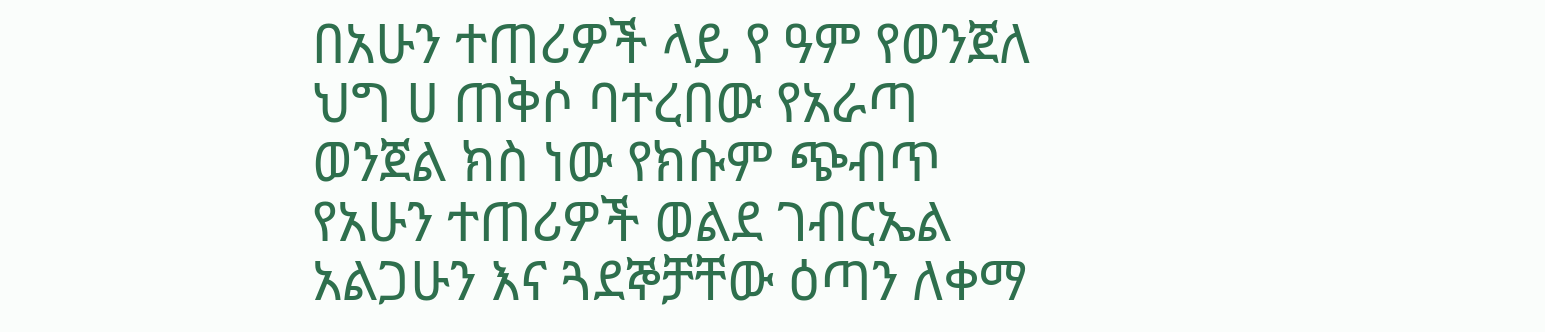በአሁን ተጠሪዎች ላይ የ ዓም የወንጀለ ህግ ሀ ጠቅሶ ባተረበው የአራጣ ወንጀል ክስ ነው የክሱም ጭብጥ የአሁን ተጠሪዎች ወልደ ገብርኤል አልጋሁን እና ጓደኞቻቸው ዕጣን ለቀማ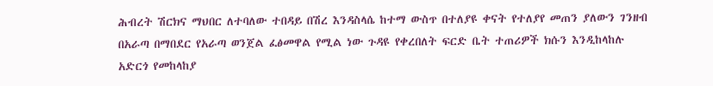ሕብረት ሽርክና ማህበር ለተባለው ተበዳይ በሽረ እንዳስላሴ ከተማ ውስጥ በተለያዩ ቀናት የተለያየ መጠን ያለውን ገንዘብ በአራጣ በማበደር የአራጣ ወንጀል ፈፅመዋል የሚል ነው ጉዳዩ የቀረበለት ፍርድ ቤት ተጠሪዎች ክሱን እንዲከላከሉ አድርጎ የመከላከያ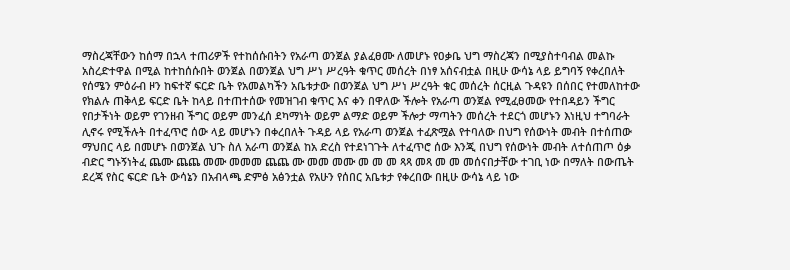ማስረጃቸውን ከሰማ በኋላ ተጠሪዎች የተከሰሱበትን የአራጣ ወንጀል ያልፈፀሙ ለመሆኑ የዐቃቤ ህግ ማስረጃን በሚያስተባብል መልኩ አስረድተዋል በሚል ከተከሰሱበት ወንጀል በወንጀል ህግ ሥነ ሥረዓት ቁጥር መሰረት በነፃ አሰናብቷል በዚሁ ውሳኔ ላይ ይግባኝ የቀረበለት የሰሜን ምዕራብ ዞን ከፍተኛ ፍርድ ቤት የአመልካችን አቤቱታው በወንጀል ህግ ሥነ ሥረዓት ቁር መሰረት ሰርዚል ጉዳዩን በሰበር የተመለከተው የክልሉ ጠቅላይ ፍርድ ቤት ከላይ በተጠተሰው የመዝገብ ቁጥር እና ቀን በዋለው ችሎት የአራጣ ወንጀል የሚፈፀመው የተበዳይን ችግር የበታችነት ወይም የገንዘብ ችግር ወይም መንፈሰ ደካማነት ወይም ልማድ ወይም ችሎታ ማጣትን መሰረት ተደርጎ መሆኑን እነዚህ ተግባራት ሊኖሩ የሚችሉት በተፈጥሮ ሰው ላይ መሆኑን በቀረበለት ጉዳይ ላይ የአራጣ ወንጀል ተፈጽሟል የተባለው በህግ የሰውነት መብት በተሰጠው ማህበር ላይ በመሆኑ በወንጀል ህጉ ስለ አራጣ ወንጀል ከአ ድረስ የተደነገጉት ለተፈጥሮ ሰው እንጂ በህግ የሰውነት መብት ለተሰጠጦ ዕቃ ብድር ግኑኝነትፈ ጨሙ ጨጨ መሙ መመመ ጨጨ ሙ መመ መሙ መ መ መ ጻጻ መጻ መ መ መሰናበታቸው ተገቢ ነው በማለት በውጤት ደረጃ የስር ፍርድ ቤት ውሳኔን በአብላጫ ድምፅ አፅንቷል የአሁን የሰበር አቤቱታ የቀረበው በዚሁ ውሳኔ ላይ ነው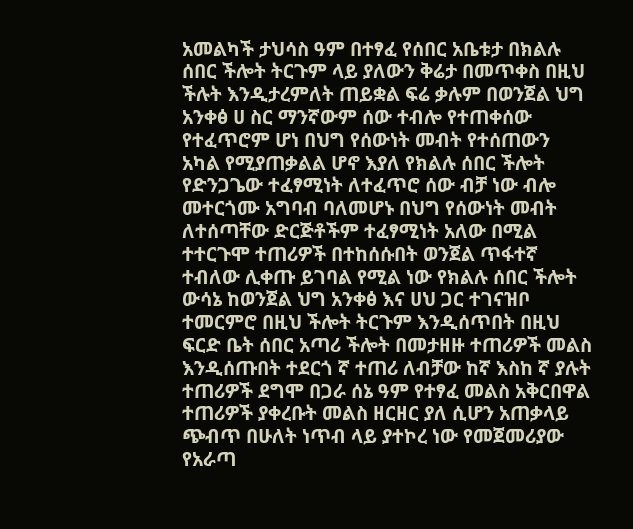አመልካች ታህሳስ ዓም በተፃፈ የሰበር አቤቱታ በክልሉ ሰበር ችሎት ትርጉም ላይ ያለውን ቅሬታ በመጥቀስ በዚህ ችሉት እንዲታረምለት ጠይቋል ፍሬ ቃሉም በወንጀል ህግ አንቀፅ ሀ ስር ማንኛውም ሰው ተብሎ የተጠቀሰው የተፈጥሮም ሆነ በህግ የሰውነት መብት የተሰጠውን አካል የሚያጠቃልል ሆኖ እያለ የክልሉ ሰበር ችሎት የድንጋጌው ተፈፃሚነት ለተፈጥሮ ሰው ብቻ ነው ብሎ መተርጎሙ አግባብ ባለመሆኑ በህግ የሰውነት መብት ለተሰጣቸው ድርጅቶችም ተፈፃሚነት አለው በሚል ተተርጉሞ ተጠሪዎች በተከሰሱበት ወንጀል ጥፋተኛ ተብለው ሊቀጡ ይገባል የሚል ነው የክልሉ ሰበር ችሎት ውሳኔ ከወንጀል ህግ አንቀፅ እና ሀህ ጋር ተገናዝቦ ተመርምሮ በዚህ ችሎት ትርጉም እንዲሰጥበት በዚህ ፍርድ ቤት ሰበር አጣሪ ችሎት በመታዘዙ ተጠሪዎች መልስ እንዲሰጡበት ተደርጎ ኛ ተጠሪ ለብቻው ከኛ እስከ ኛ ያሉት ተጠሪዎች ደግሞ በጋራ ሰኔ ዓም የተፃፈ መልስ አቅርበዋል ተጠሪዎች ያቀረቡት መልስ ዘርዘር ያለ ሲሆን አጠቃላይ ጭብጥ በሁለት ነጥብ ላይ ያተኮረ ነው የመጀመሪያው የአራጣ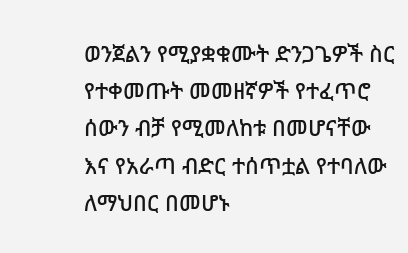ወንጀልን የሚያቋቁሙት ድንጋጌዎች ስር የተቀመጡት መመዘኛዎች የተፈጥሮ ሰውን ብቻ የሚመለከቱ በመሆናቸው እና የአራጣ ብድር ተሰጥቷል የተባለው ለማህበር በመሆኑ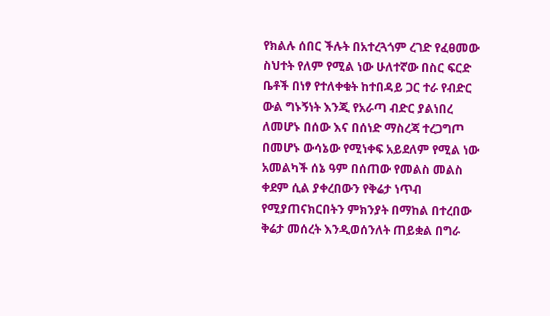የክልሉ ሰበር ችሉት በአተረጓጎም ረገድ የፈፀመው ስህተት የለም የሚል ነው ሁለተኛው በስር ፍርድ ቤቶች በነፃ የተለቀቁት ከተበዳይ ጋር ተራ የብድር ውል ግኑኝነት እንጂ የአራጣ ብድር ያልነበረ ለመሆኑ በሰው እና በሰነድ ማስረጃ ተረጋግጦ በመሆኑ ውሳኔው የሚነቀፍ አይደለም የሚል ነው አመልካች ሰኔ ዓም በሰጠው የመልስ መልስ ቀደም ሲል ያቀረበውን የቅሬታ ነጥብ የሚያጠናክርበትን ምክንያት በማከል በተረበው ቅሬታ መሰረት እንዲወሰንለት ጠይቋል በግራ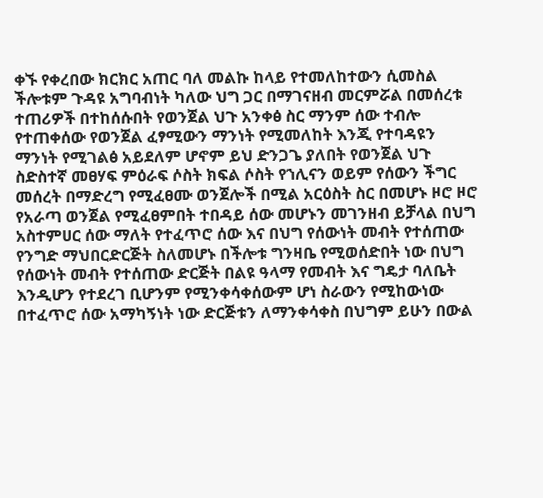ቀኙ የቀረበው ክርክር አጠር ባለ መልኩ ከላይ የተመለከተውን ሲመስል ችሎቱም ጉዳዩ አግባብነት ካለው ህግ ጋር በማገናዘብ መርምሯል በመሰረቱ ተጠሪዎች በተከሰሱበት የወንጀል ህጉ አንቀፅ ስር ማንም ሰው ተብሎ የተጠቀሰው የወንጀል ፈፃሚውን ማንነት የሚመለከት እንጂ የተባዳዩን ማንነት የሚገልፅ አይደለም ሆኖም ይህ ድንጋጌ ያለበት የወንጀል ህጉ ስድስተኛ መፀሃፍ ምዕራፍ ሶስት ክፍል ሶስት የኀሊናን ወይም የሰውን ችግር መሰረት በማድረግ የሚፈፀሙ ወንጀሎች በሚል አርዕስት ስር በመሆኑ ዞሮ ዞሮ የአራጣ ወንጀል የሚፈፀምበት ተበዳይ ሰው መሆኑን መገንዘብ ይቻላል በህግ አስተምሀር ሰው ማለት የተፈጥሮ ሰው እና በህግ የሰውነት መብት የተሰጠው የንግድ ማህበርድርጅት ስለመሆኑ በችሎቱ ግንዛቤ የሚወሰድበት ነው በህግ የሰውነት መብት የተሰጠው ድርጅት በልዩ ዓላማ የመብት እና ግዴታ ባለቤት እንዲሆን የተደረገ ቢሆንም የሚንቀሳቀሰውም ሆነ ስራውን የሚከውነው በተፈጥሮ ሰው አማካኝነት ነው ድርጅቱን ለማንቀሳቀስ በህግም ይሁን በውል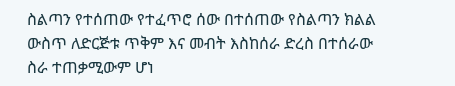ስልጣን የተሰጠው የተፈጥሮ ሰው በተሰጠው የስልጣን ክልል ውስጥ ለድርጅቱ ጥቅም እና መብት እስከሰራ ድረስ በተሰራው ስራ ተጠቃሚውም ሆነ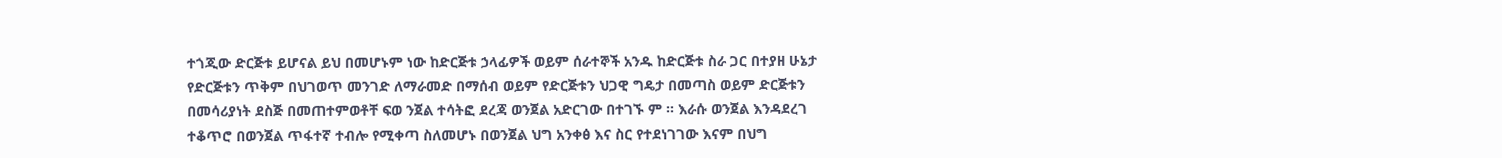ተጎጂው ድርጅቱ ይሆናል ይህ በመሆኑም ነው ከድርጅቱ ኃላፊዎች ወይም ሰራተኞች አንዱ ከድርጅቱ ስራ ጋር በተያዘ ሁኔታ የድርጅቱን ጥቅም በህገወጥ መንገድ ለማራመድ በማሰብ ወይም የድርጅቱን ህጋዊ ግዴታ በመጣስ ወይም ድርጅቱን በመሳሪያነት ደስጅ በመጠተምወቶቸ ፍወ ንጀል ተሳትፎ ደረጃ ወንጀል አድርገው በተገኙ ም ። እራሱ ወንጀል እንዳደረገ ተቆጥሮ በወንጀል ጥፋተኛ ተብሎ የሚቀጣ ስለመሆኑ በወንጀል ህግ አንቀፅ እና ስር የተደነገገው እናም በህግ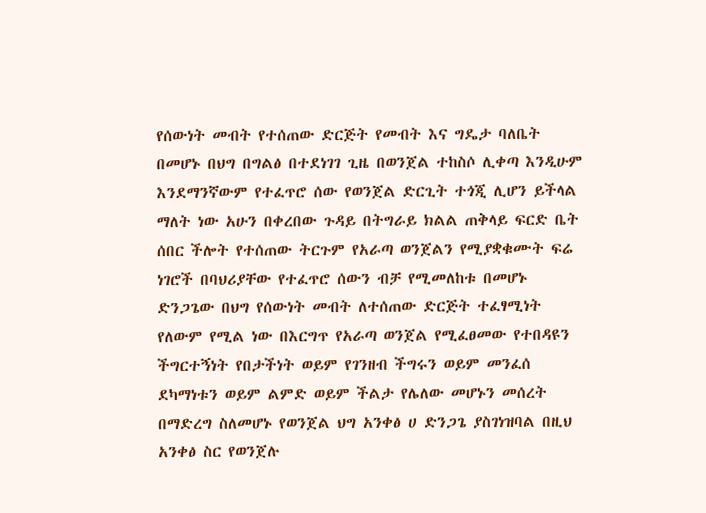የሰውነት መብት የተሰጠው ድርጅት የመብት እና ግዴታ ባለቤት በመሆኑ በህግ በግልፅ በተደነገገ ጊዜ በወንጀል ተከስሶ ሊቀጣ እንዲሁም እንደማንኛውም የተፈጥሮ ሰው የወንጀል ድርጊት ተጎጂ ሊሆን ይችላል ማለት ነው አሁን በቀረበው ጉዳይ በትግራይ ክልል ጠቅላይ ፍርድ ቤት ሰበር ችሎት የተሰጠው ትርጉም የአራጣ ወንጀልን የሚያቋቁሙት ፍሬ ነገሮች በባህሪያቸው የተፈጥሮ ሰውን ብቻ የሚመለከቱ በመሆኑ ድንጋጌው በህግ የሰውነት መብት ለተሰጠው ድርጅት ተፈፃሚነት የለውም የሚል ነው በእርግጥ የአራጣ ወንጀል የሚፈፀመው የተበዳዩን ችግርተኝነት የበታችነት ወይም የገንዘብ ችግሩን ወይም መንፈሰ ደካማነቱን ወይም ልምድ ወይም ችልታ የሌለው መሆኑን መሰረት በማድረግ ስለመሆኑ የወንጀል ህግ አንቀፅ ሀ ድንጋጌ ያስገነዝባል በዚህ አንቀፅ ስር የወንጀሉ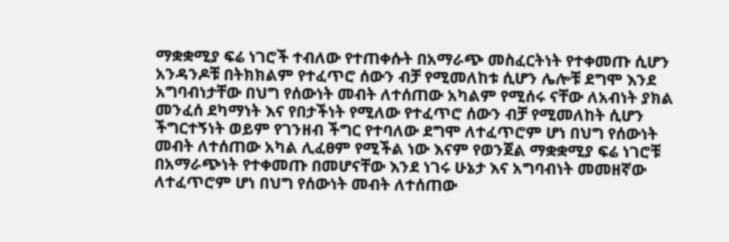ማቋቋሚያ ፍሬ ነገሮች ተብለው የተጠቀሱት በአማራጭ መስፈርትነት የተቀመጡ ሲሆን አንዳንዶቹ በትክክልም የተፈጥሮ ሰውን ብቻ የሚመለከቱ ሲሆን ሌሎቹ ደግሞ እንደ አግባብነታቸው በህግ የሰውነት መብት ለተሰጠው አካልም የሚሰሩ ናቸው ለአብነት ያክል መንፈሰ ደካማነት እና የበታችነት የሚለው የተፈጥሮ ሰውን ብቻ የሚመለከት ሲሆን ችግርተኝነት ወይም የገንዘብ ችግር የተባለው ደግሞ ለተፈጥሮም ሆነ በህግ የሰውነት መብት ለተሰጠው አካል ሊፈፀም የሚችል ነው እናም የወንጀል ማቋቋሚያ ፍሬ ነገሮቹ በአማራጭነት የተቀመጡ በመሆናቸው እንደ ነገሩ ሁኔታ እና አግባብነት መመዘኛው ለተፈጥሮም ሆነ በህግ የሰውነት መብት ለተሰጠው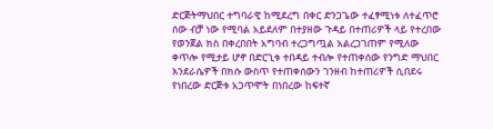ድርጅትማህበር ተግባራዊ ከሚደረግ በቀር ድንጋጌው ተፈፃሚነቱ ለተፈጥሮ ሰው ብቻ ነው የሚባል አይደለም በተያዘው ጉዳይ በተጠሪዎች ላይ የተረበው የወንጀል ክስ በቀረበበት አግባብ ተረጋግጧል አልረጋገጠም የሚለው ቀጥሎ የሚታይ ሆኖ በድርጊቱ ተበዳይ ተብሎ የተጠቀሰው የንግድ ማህበር እንደራሴዎች በክሱ ውስጥ የተጠቀሰውን ገንዘብ ከተጠሪዎች ሲበደሩ የነበረው ድርጅቱ አጋጥሞት በነበረው ከፍተኛ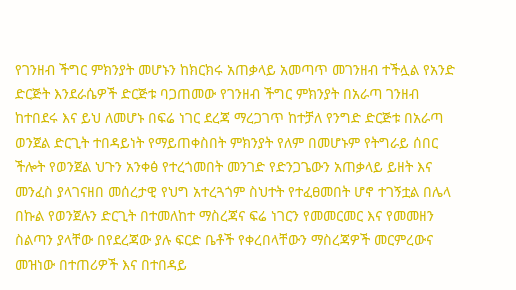የገንዘብ ችግር ምክንያት መሆኑን ከክርክሩ አጠቃላይ አመጣጥ መገንዘብ ተችሏል የአንድ ድርጅት እንደራሴዎች ድርጅቱ ባጋጠመው የገንዘብ ችግር ምክንያት በአራጣ ገንዘብ ከተበደሩ እና ይህ ለመሆኑ በፍሬ ነገር ደረጃ ማረጋገጥ ከተቻለ የንግድ ድርጅቱ በአራጣ ወንጀል ድርጊት ተበዳይነት የማይጠቀስበት ምክንያት የለም በመሆኑም የትግራይ ሰበር ችሎት የወንጀል ህጉን አንቀፅ የተረጎመበት መንገድ የድንጋጌውን አጠቃላይ ይዘት እና መንፈስ ያላገናዘበ መሰረታዊ የህግ አተረጓጎም ስህተት የተፈፀመበት ሆኖ ተገኝቷል በሌላ በኩል የወንጀሉን ድርጊት በተመለከተ ማስረጃና ፍሬ ነገርን የመመርመር እና የመመዘን ስልጣን ያላቸው በየደረጃው ያሉ ፍርድ ቤቶች የቀረበላቸውን ማስረጃዎች መርምረውና መዝነው በተጠሪዎች እና በተበዳይ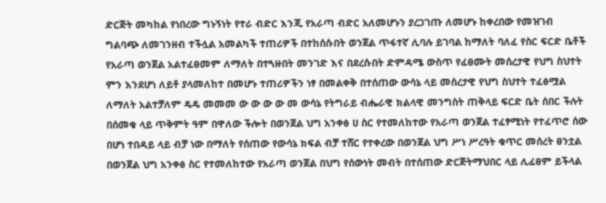ድርጅት መካከል የነበረው ግኑኝነት የተራ ብድር እንጂ የአራጣ ብድር አለመሆኑን ያረጋገጡ ለመሆኑ ከቀረበው የመዝገብ ግልባጭ ለመገንዘብ ተችሏል አመልካች ተጠሪዎች በተከሰሱበት ወንጀል ጥፋተኛ ሊባሉ ይገባል ከማለት ባለፈ የስር ፍርድ ቤቶች የአራጣ ወንጀል አልተፈፀመም ለማለት በተጓዙበት መንገድ እና በደረሱበት ድምዳሜ ውስጥ የፈፀሙት መሰረታዊ የህግ ስህተት ምን እንደሆነ ለይቶ ያላመለከተ በመሆኑ ተጠሪዎችን ነፃ በመልቀቅ በተሰጠው ውሳኔ ላይ መሰረታዊ የህግ ስህተት ተፈፅሟል ለማለት አልተቻለም ዴዴ መመመ ው ው ው ው መ ውሳኔ የትግራይ ብሔራዊ ክልላዊ መንግስት ጠቅላይ ፍርድ ቤት ሰበር ችሉት በሰመቁ ላይ ጥቅምት ዓም በዋለው ችሎት በወንጀል ህግ አንቀፅ ሀ ስር የተመለከተው የአራጣ ወንጀል ተፈፃሚነት የተፈጥሮ ሰው በሆነ ተበዳይ ላይ ብቻ ነው በማለት የሰጠው የውሳኔ ክፍል ብቻ ተሸር የተቀረው በወንጀል ህግ ሥነ ሥረዓት ቁጥር መሰረት ፀንቷል በወንጀል ህግ አንቀፅ ስር የተመለከተው የአራጣ ወንጀል በህግ የሰውነት መብት በተሰጠው ድርጅትማህበር ላይ ሊፈፀም ይችላል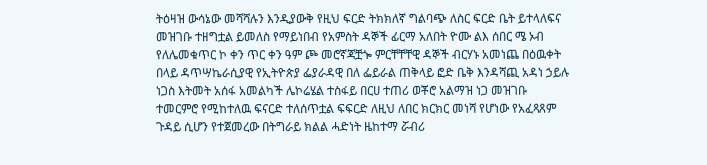ትዕዛዝ ውሳኔው መሻሻሉን እንዲያውቅ የዚህ ፍርድ ትክክለኛ ግልባጭ ለስር ፍርድ ቤት ይተላለፍና መዝገቡ ተዘግቷል ይመለስ የማይነበብ የአምስት ዳኞች ፊርማ አለበት ዮሙ ልእ ሰበር ሜ ኦብ የለሌመቁጥር ኮ ቀን ጥር ቀን ዓም ጮ መሮኛጃቿጐ ምርቸቸቸዊ ዳኞች ብርሃኑ አመነጨ በዕዉቀት በላይ ዳጥሣኬራሲያዊ የኢትዮጵያ ፌያራዳዊ በለ ፌይራል ጠቅላይ ፎድ ቤቅ እንዳሻጪ አዳነ ኃይሉ ነጋስ እትመት አሰፋ አመልካች ሌኮሬሄል ተስፋይ በርሀ ተጠሪ ወቾሮ አልማዝ ነጋ መዝገቡ ተመርምሮ የሚከተለዉ ፍናርድ ተለሰጥቷል ፍፍርድ ለዚህ ለበር ክርክር መነሻ የሆነው የአፈጻጸም ጉዳይ ሲሆን የተጀመረው በትግራይ ክልል ሓድነት ዜከተማ ሯብሪ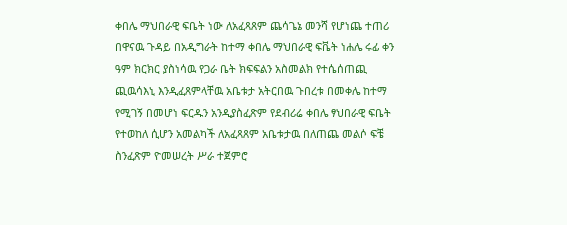ቀበሌ ማህበራዊ ፍቤት ነው ለአፈጻጸም ጨሳጌኔ መንሻ የሆነጨ ተጠሪ በዋናዉ ጉዳይ በአዲግራት ከተማ ቀበሌ ማህበራዊ ፍቬት ነሐሌ ሩፊ ቀን ዓም ክርክር ያስነሳዉ የጋራ ቤት ክፍፍልን አስመልክ የተሴሰጠጪ ጪዉሳእኒ እንዲፈጸምላቸዉ አቤቱታ አትርበዉ ጉበረቱ በመቀሌ ከተማ የሚገኝ በመሆነ ፍርዱን አንዲያስፈጽም የደብሪሬ ቀበሌ ፃህበራዊ ፍቤት የተወከለ ሲሆን አመልካች ለአፈጻጸም አቤቱታዉ በለጠጨ መልሶ ፍቼ ስንፈጽም ዮመሠረት ሥራ ተጀምሮ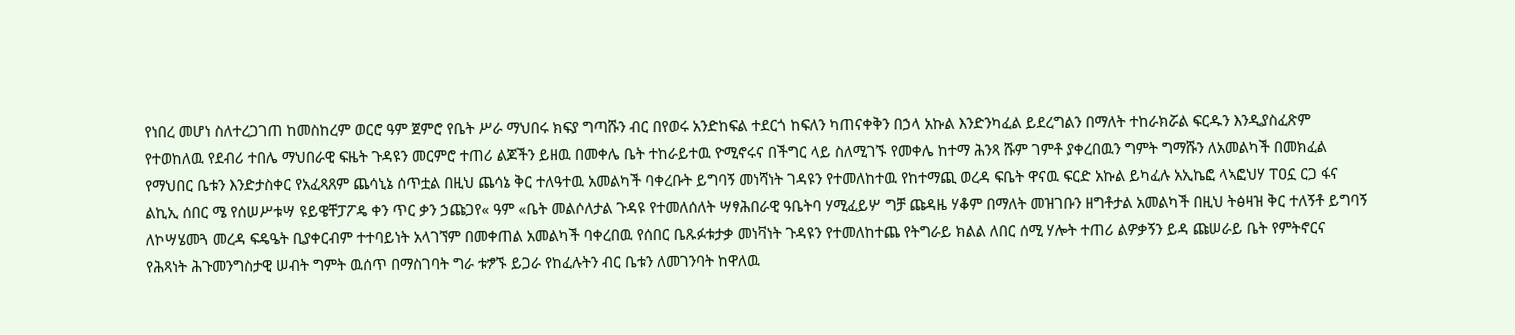የነበረ መሆነ ስለተረጋገጠ ከመስከረም ወርሮ ዓም ጀምሮ የቤት ሥራ ማህበሩ ክፍያ ግጣሹን ብር በየወሩ አንድከፍል ተደርጎ ከፍለን ካጠናቀቅን በኃላ አኩል እንድንካፈል ይደረግልን በማለት ተከራክሯል ፍርዱን እንዲያስፈጽም የተወከለዉ የደብሪ ተበሌ ማህበራዊ ፍዜት ጉዳዩን መርምሮ ተጠሪ ልጆችን ይዘዉ በመቀሌ ቤት ተከራይተዉ ዮሚኖሩና በችግር ላይ ስለሚገኙ የመቀሌ ከተማ ሕንጻ ሹም ገምቶ ያቀረበዉን ግምት ግማሹን ለአመልካች በመክፈል የማህበር ቤቱን እንድታስቀር የአፈጻጸም ጨሳኒኔ ሰጥቷል በዚህ ጨሳኔ ቅር ተለዓተዉ አመልካች ባቀረቡት ይግባኝ መነሻነት ገዳዩን የተመለከተዉ የከተማጪ ወረዳ ፍቤት ዋናዉ ፍርድ አኩል ይካፈሉ አኢኬፎ ላኣፎህሃ ፐዐኗ ርጋ ፋና ልኪኢ ሰበር ሜ የሰሠሥቱሣ ዩይዌቸፓፖዴ ቀን ጥር ቃን ኃጩጋየ« ዓም «ቤት መልሶለታል ጉዳዩ የተመለሰለት ሣፃሕበራዊ ዓቤትባ ሃሚፈይሦ ግቻ ጩዳዜ ሃቆም በማለት መዝገቡን ዘግቶታል አመልካች በዚህ ትፅዛዝ ቅር ተለኝቶ ይግባኝ ለኮሣሄመጓ መረዳ ፍዴዔት ቢያቀርብም ተተባይነት አላገኘም በመቀጠል አመልካች ባቀረበዉ የሰበር ቤጹፉቱታቃ መነቫነት ጉዳዩን የተመለከተጨ የትግራይ ክልል ለበር ሰሚ ሃሎት ተጠሪ ልዎቃኝን ይዳ ጩሠራይ ቤት የምትኖርና የሕጻነት ሕጉመንግስታዊ ሠብት ግምት ዉሰጥ በማስገባት ግራ ቱፇኙ ይጋራ የከፈሉትን ብር ቤቱን ለመገንባት ከዋለዉ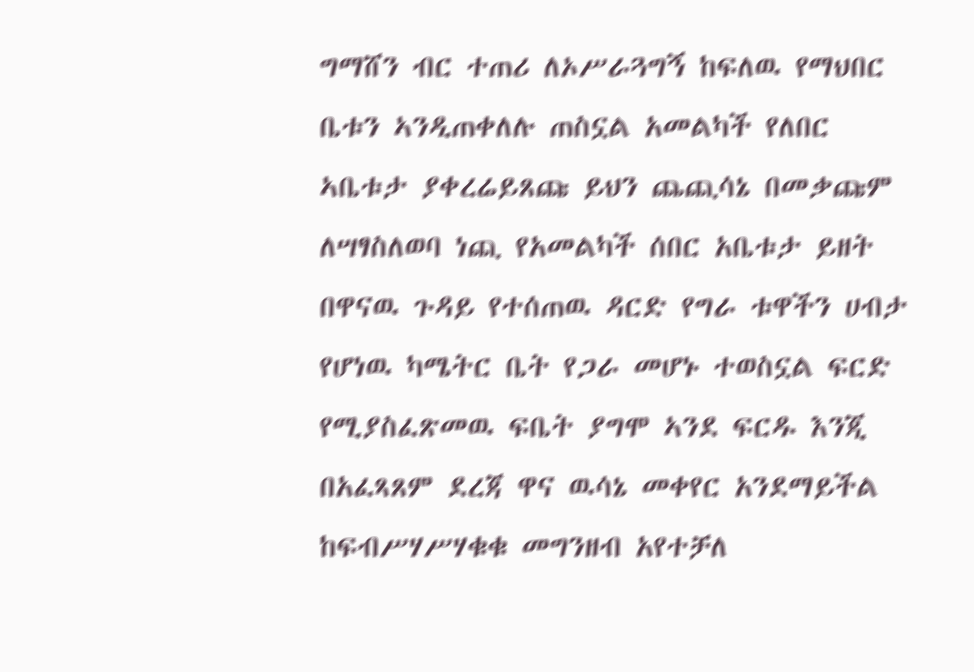ግማሸን ብር ተጠሪ ለኦሥራጓግኝ ከፍለዉ የማህበር ቤቱን ኣንዲጠቀለሉ ጠስኗል አመልካች የለበር ኣቤቱታ ያቀረሬይጸጩ ይህን ጨጪሳኔ በመቃጩም ለሣፃስለወባ ነጪ የአመልካች ሰበር አቤቱታ ይዘት በዋናዉ ጉዳይ የተሰጠዉ ዳርድ የግራ ቱዋችን ሀብታ የሆነዉ ካሜትር ቤት የጋራ መሆኑ ተወስኗል ፍርድ የሚያስፈጽመዉ ፍቤት ያግሞ ኣንደ ፍርዱ እንጂ በአፈጻጸም ደረጃ ዋና ዉሳኔ መቀየር አንደማይችል ከፍብሥሃሥሃቁቁ መግንዘብ አየተቻለ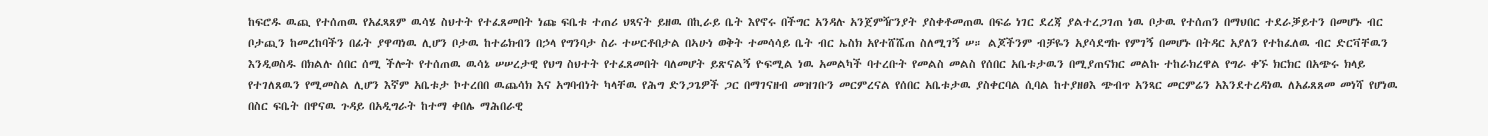ከፍሮዱ ዉጪ የተሰጠዉ የአፈጻጸም ዉሳሄ ስህተት የተፈጸመበት ነጩ ፍቤቱ ተጠሪ ህጻናት ይዘዉ በኪራይ ቤት እየኖሩ በችግር አንዳሉ አንጀምዥንያት ያስቀቶመጠዉ በፍሬ ነገር ደረጃ ያልተረጋገጠ ነዉ ቦታዉ የተሰጠን በማህበር ተደራቓይተን በመሆኑ ብር ቦታጪን ከመረከባችን በፊት ያዋጣነዉ ሊሆን ቦታዉ ከተሬክብን በኃላ የግንባታ ስራ ተሠርቶበታል በኣሁነ ወቅት ተመሳሳይ ቤት ብር ኤስክ አየተሸሼጠ ስለሚገኝ ሠ። ልጆችንም ብቻዬን አያሳደግኩ የምገኝ በመሆኑ በትዳር አያለን የተከፈለዉ ብር ድርቫቸዉን እንዲወስዱ በክልሉ ሰበር ሰሚ ችሎት የተሰጠዉ ዉሳኔ ሠሠረታዊ የህግ ስህተት የተፈጸመበት ባለመሆት ይጽናልኝ ዮፍሚል ነዉ አመልካች ባተረቡት የመልስ መልስ የሰበር አቤቱታዉን በሚያጠናክር መልኩ ተከራክረዋል የግራ ቀኙ ክርክር በአጭሩ ክላይ የተገለጸዉን የሚመስል ሊሆን እኛም አቤቱታ ኮተረበበ ዉጨሳክ እና አግባብነት ካላቸዉ የሕግ ድንጋጌዎች ጋር በማገናዘብ መዝገቡን መርምረናል የሰበር አቤቱታዉ ያስቀርባል ሲባል ከተያዘፀእ ጭብጥ አንጻር መርምሬን አእንደተረዳነዉ ለአፊጸጸመ መነሻ የሆነዉ በስር ፍቤት በዋናዉ ጉዳይ በአዲግራት ከተማ ቀበሌ ማሕበራዊ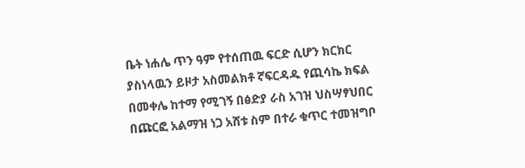ቤት ነሐሌ ጥን ዓም የተሰጠዉ ፍርድ ሲሆን ክርክር ያስነላዉን ይዞታ አስመልክቶ ኛፍርዳዱ የጪሳኬ ክፍል በመቀሌ ከተማ የሚገኝ በፅድያ ራስ አገዝ ህስሣፃህበር በጩርፎ አልማዝ ነጋ አሸቱ ስም በተራ ቁጥር ተመዝግቦ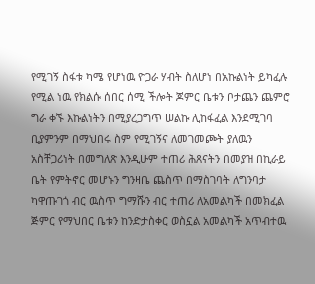የሚገኝ ስፋቱ ካሜ የሆነዉ ዮጋራ ሃብት ስለሆነ በአኩልነት ይካፈሉ የሚል ነዉ የክልሱ ሰበር ሰሚ ችሎት ጆምር ቤቱን ቦታጨን ጨምሮ ግራ ቀኙ እኩልነትን በሚያረጋግጥ ሠልኩ ሊከፋፈል እንደሚገባ ቢያምንም በማህበሩ ስም የሚገኝና ለመገመጮት ያለዉን አስቸጋሪነት በመግለጽ እንዲሁም ተጠሪ ሕጸናትን በመያዝ በኪራይ ቤት የምትኖር መሆኑን ግንዛቤ ጨስጥ በማስገባት ለግንባታ ካዋጡገጎ ብር ዉስጥ ግማሹን ብር ተጠሪ ለአመልካች በመክፈል ጅምር የማህበር ቤቱን ከንድታስቀር ወስኗል አመልካች አጥብተዉ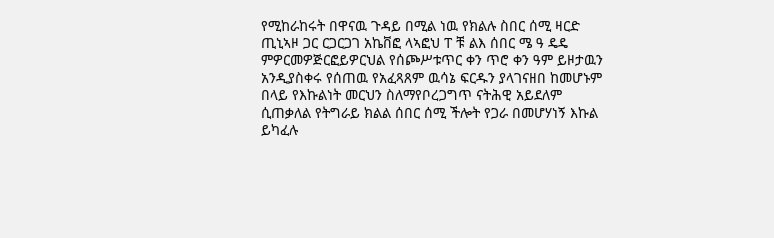የሚከራከሩት በዋናዉ ጉዳይ በሚል ነዉ የክልሉ ስበር ሰሚ ዛርድ ጢኒኣዞ ጋር ርጋርጋገ አኬቨፎ ላኣፎህ ፐ ቹ ልእ ሰበር ሜ ዓ ዴዴ ምዎርመዎጅርፎይዎርህል የሰጮሥቱጥር ቀን ጥሮ ቀን ዓም ይዞታዉን አንዲያስቀሩ የሰጠዉ የአፈጻጸም ዉሳኔ ፍርዱን ያላገናዘበ ከመሆኑም በላይ የእኩልነት መርህን ስለማየቦረጋግጥ ናትሕዊ አይደለም ሲጠቃለል የትግራይ ክልል ሰበር ሰሚ ችሎት የጋራ በመሆሃነኝ እኩል ይካፈሉ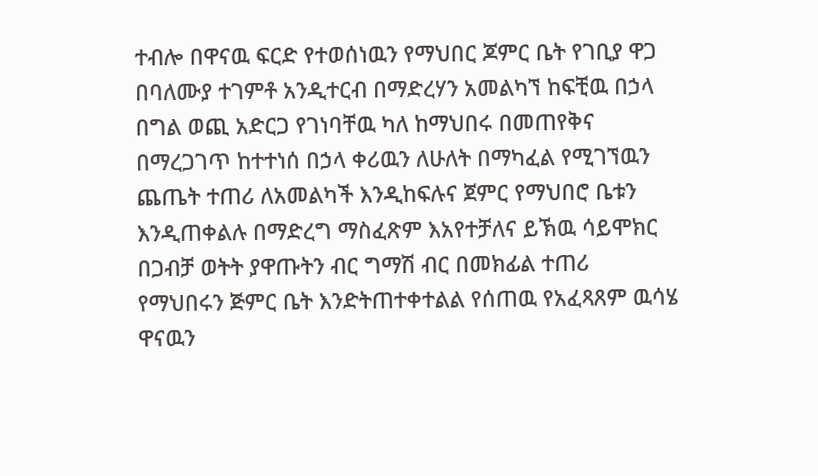ተብሎ በዋናዉ ፍርድ የተወሰነዉን የማህበር ጆምር ቤት የገቢያ ዋጋ በባለሙያ ተገምቶ አንዲተርብ በማድረሃን አመልካኘ ከፍቺዉ በኃላ በግል ወጪ አድርጋ የገነባቸዉ ካለ ከማህበሩ በመጠየቅና በማረጋገጥ ከተተነሰ በኃላ ቀሪዉን ለሁለት በማካፈል የሚገኘዉን ጨጤት ተጠሪ ለአመልካች እንዲከፍሉና ጀምር የማህበሮ ቤቱን እንዲጠቀልሉ በማድረግ ማስፈጽም እአየተቻለና ይኽዉ ሳይሞክር በጋብቻ ወትት ያዋጡትን ብር ግማሽ ብር በመክፊል ተጠሪ የማህበሩን ጅምር ቤት እንድትጠተቀተልል የሰጠዉ የአፈጻጸም ዉሳሄ ዋናዉን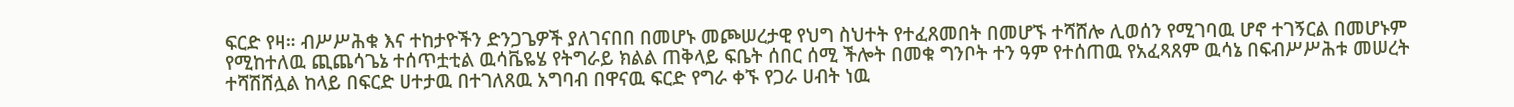ፍርድ የዛ። ብሥሥሕቁ እና ተከታዮችን ድንጋጌዎች ያለገናበበ በመሆኑ መጮሠረታዊ የህግ ስህተት የተፈጸመበት በመሆኙ ተሻሸሎ ሊወሰን የሚገባዉ ሆኖ ተገኝርል በመሆኑም የሚከተለዉ ጪጨሳጌኔ ተሰጥቷቲል ዉሳቬዬሄ የትግራይ ክልል ጠቅላይ ፍቤት ሰበር ሰሚ ችሎት በመቁ ግንቦት ተን ዓም የተሰጠዉ የአፈጻጸም ዉሳኔ በፍብሥሥሕቱ መሠረት ተሻሽሸሏል ከላይ በፍርድ ሀተታዉ በተገለጸዉ አግባብ በዋናዉ ፍርድ የግራ ቀኙ የጋራ ሀብት ነዉ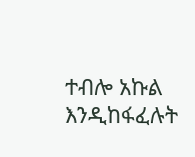ተብሎ አኩል እንዲከፋፈሉት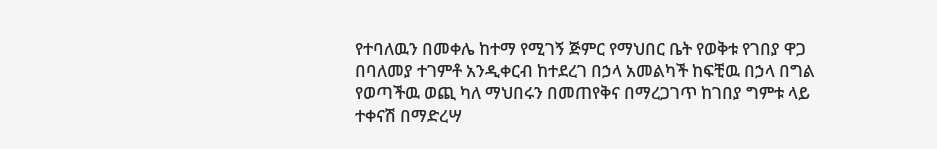የተባለዉን በመቀሌ ከተማ የሚገኝ ጅምር የማህበር ቤት የወቅቱ የገበያ ዋጋ በባለመያ ተገምቶ አንዲቀርብ ከተደረገ በኃላ አመልካች ከፍቺዉ በኃላ በግል የወጣችዉ ወጪ ካለ ማህበሩን በመጠየቅና በማረጋገጥ ከገበያ ግምቱ ላይ ተቀናሽ በማድረሣ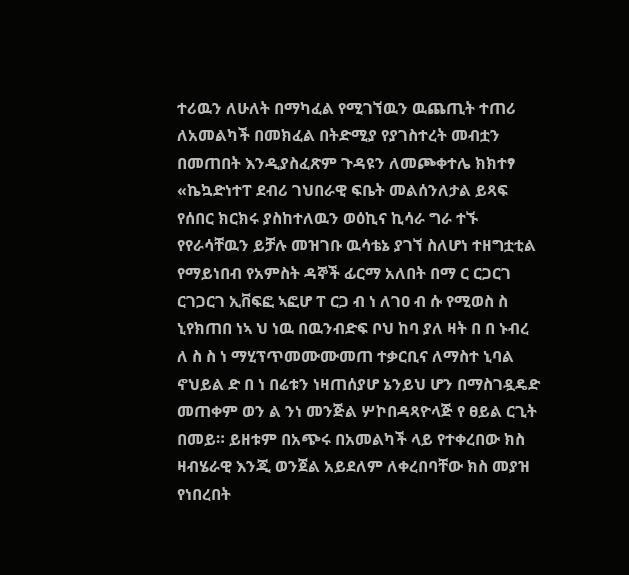ተሪዉን ለሁለት በማካፈል የሚገኘዉን ዉጨጢት ተጠሪ ለአመልካች በመክፈል በትድሚያ የያገስተረት መብቷን በመጠበት እንዲያስፈጽም ጉዳዩን ለመጮቀተሌ ክክተፃ «ኬኳድነተፐ ደብሪ ገህበራዊ ፍቤት መልሰንለታል ይጻፍ የሰበር ክርክሩ ያስከተለዉን ወዕኪና ኪሳራ ግራ ተኙ የየራሳቸዉን ይቻሉ መዝገቡ ዉሳቴኔ ያገኘ ስለሆነ ተዘግቷቲል የማይነበብ የአምስት ዳኞች ፊርማ አለበት በማ ር ርጋርገ ርገጋርገ ኢቨፍፎ ኣፎሆ ፐ ርጋ ብ ነ ለገዐ ብ ሱ የሚወስ ስ ኒየክጠበ ነኣ ህ ነዉ በዉንብድፍ ቦህ ከባ ያለ ዛት በ በ ኑብረ ለ ስ ስ ነ ማሂፕጥመሙሙመጠ ተቃርቢና ለማስተ ኒባል ኖህይል ድ በ ነ በሬቱን ነዛጠሰያሆ ኔንይህ ሆን በማስገዷዴድ መጠቀም ወን ል ንነ መንጅል ሦኮበዳጻዮላጅ የ ፀይል ርጊት በመይ። ይዘቱም በአጭሩ በአመልካች ላይ የተቀረበው ክስ ዛብሄራዊ እንጂ ወንጀል አይደለም ለቀረበባቸው ክስ መያዝ የነበረበት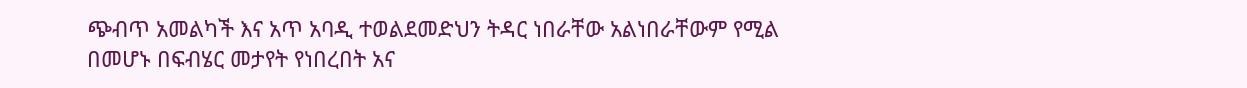ጭብጥ አመልካች እና አጥ አባዲ ተወልደመድህን ትዳር ነበራቸው አልነበራቸውም የሚል በመሆኑ በፍብሄር መታየት የነበረበት አና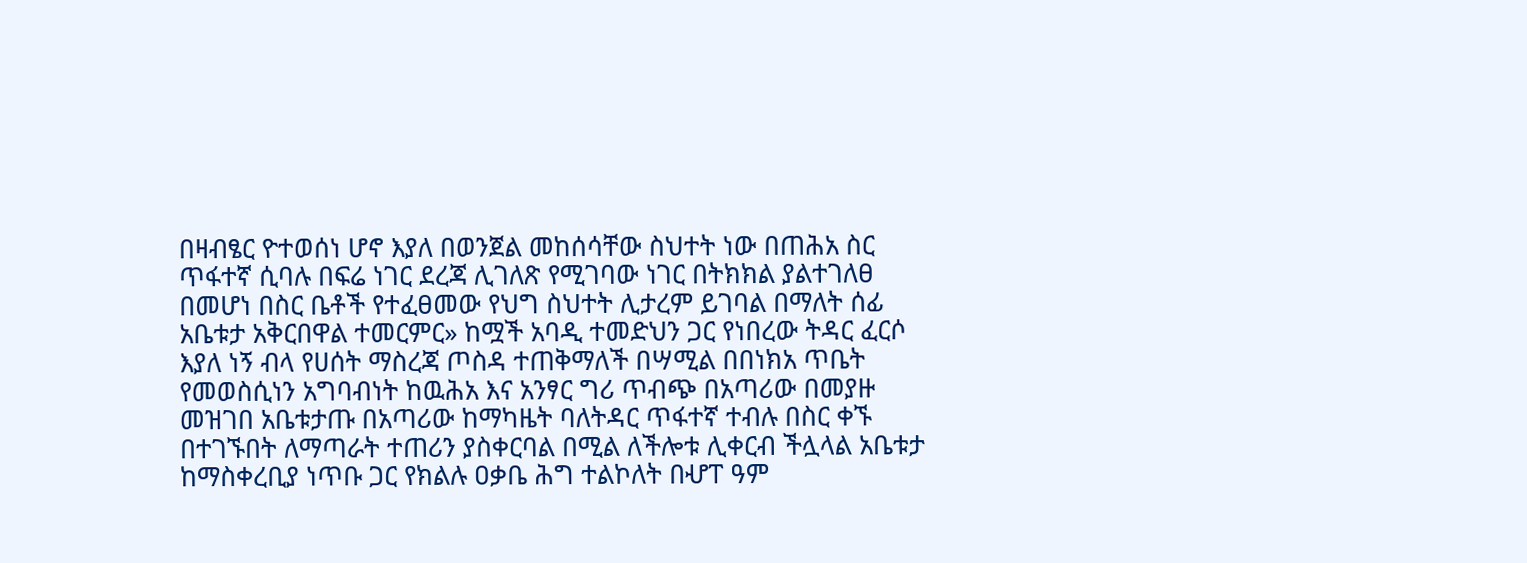በዛብፄር ዮተወሰነ ሆኖ እያለ በወንጀል መከሰሳቸው ስህተት ነው በጠሕአ ስር ጥፋተኛ ሲባሉ በፍሬ ነገር ደረጃ ሊገለጽ የሚገባው ነገር በትክክል ያልተገለፀ በመሆነ በስር ቤቶች የተፈፀመው የህግ ስህተት ሊታረም ይገባል በማለት ሰፊ አቤቱታ አቅርበዋል ተመርምር» ከሟች አባዲ ተመድህን ጋር የነበረው ትዳር ፈርሶ እያለ ነኝ ብላ የሀሰት ማስረጃ ጦስዳ ተጠቅማለች በሣሚል በበነክአ ጥቤት የመወስሲነን አግባብነት ከዉሕአ እና አንፃር ግሪ ጥብጭ በአጣሪው በመያዙ መዝገበ አቤቱታጡ በአጣሪው ከማካዜት ባለትዳር ጥፋተኛ ተብሉ በስር ቀኙ በተገኙበት ለማጣራት ተጠሪን ያስቀርባል በሚል ለችሎቱ ሊቀርብ ችሏላል አቤቱታ ከማስቀረቢያ ነጥቡ ጋር የክልሉ ዐቃቤ ሕግ ተልኮለት በሇፐ ዓም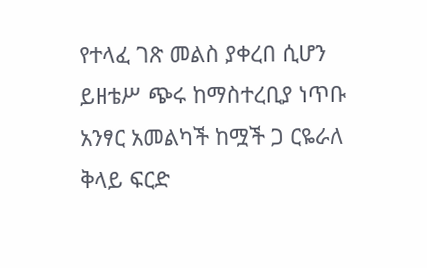የተላፈ ገጽ መልስ ያቀረበ ሲሆን ይዘቴሥ ጭሩ ከማስተረቢያ ነጥቡ አንፃር አመልካች ከሟች ጋ ርዬራለ ቅላይ ፍርድ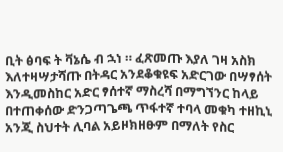ቢት ፅባፍ ት ቫኔሴ ብ ኋነ ። ፈጽመጡ እያለ ገዛ አስክ እለተዛሣታሻጡ በትዳር አንደቆቁዩፍ አድርገው በሣፃሰት እንዲመስከር አድር ፃሰተኛ ማስረሻ በማግኘንር ከላይ በተጠቀሰው ድንጋጣጌጫ ጥፋተኛ ተባላ መቁካ ተዘኪኒ አንጂ ስህተት ሊባል አይዞክዘፁም በማለት የስር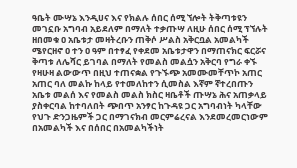ዓቤት ሙሣኔ እንዲሀና እና የክልሉ ሰበር ሰሚ ኘሎት ትቅጣቱዩን መገኗቡ አግባብ አይደለም በማለት ተቃጡሣ ለዚሁ ሰበር ሰሚ ፕኘሉት ዘበመቁ ዐ አቤቱታ መዛትረቡን ጠቅሶ ሥልስ አቅርቧል አመልካች ሜየርዘኖ ዐ ተን ዐ ዓም በተፃፈ የቀደመ አቤቱታዋን በማጠናክር ፍርሯና ቅጣቱ ለሌሻር ይገባል በማለት የመልስ መልሷን አቅርባ የግራ ቀኙ የዛሁዛ ልውውጥ በዚህ ተጠናቋል የጉኙጭ አመሙመቸጥኮ አጠር አጠር ባለ መልኩ ከላይ የተመለከተን ሲመስል እኛም ኛተረበጡን አቤቱ መልሰ እና የመልስ መልስ ክስር ዛቤቶች ጡሣኔ ሕና አጠቃላይ ያስቀርባል ከተባለበት ጭበጥ አንፃር ከጉዳዩ ጋር አግባብነት ካላቸው የህጉ ድንጋዜምች ጋር በማገናክብ መርምሬረናል እንደመረመርነውም በአመልካች እና በሰበር በአመልካችነት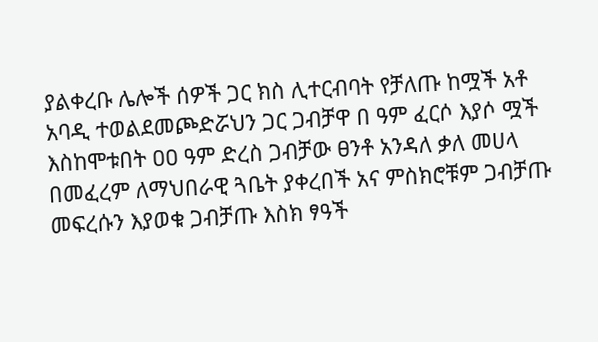ያልቀረቡ ሌሎች ሰዎች ጋር ክስ ሊተርብባት የቻለጡ ከሟች አቶ አባዲ ተወልደመጮድሯህን ጋር ጋብቻዋ በ ዓም ፈርሶ እያሶ ሟች እስከሞቱበት ዐዐ ዓም ድረስ ጋብቻው ፀንቶ አንዳለ ቃለ መሀላ በመፈረም ለማህበራዊ ጓቤት ያቀረበች አና ምስክሮቹም ጋብቻጡ መፍረሱን እያወቁ ጋብቻጡ እስክ ፃዓች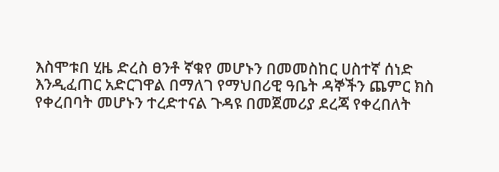እስሞቱበ ሂዜ ድረስ ፀንቶ ኛቁየ መሆኑን በመመስከር ሀስተኛ ሰነድ እንዲፈጠር አድርገዋል በማለገ የማህበሪዊ ዓቤት ዳኞችን ጨምር ክስ የቀረበባት መሆኑን ተረድተናል ጉዳዩ በመጀመሪያ ደረጃ የቀረበለት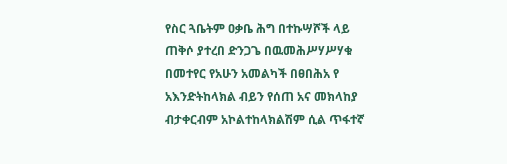የስር ጓቤትም ዐቃቤ ሕግ በተኩሣሾች ላይ ጠቅሶ ያተረበ ድንጋጌ በዉመሕሥሃሥሃቁ በመተየር የአሁን አመልካች በፀበሕአ የ አእንድትከላክል ብይን የሰጠ አና መክላከያ ብታቀርብም አኮልተከላክልሽም ሲል ጥፋተኛ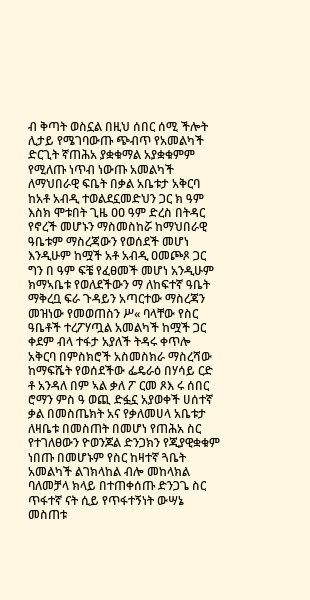ብ ቅጣት ወስኗል በዚህ ሰበር ሰሚ ችሎት ሊታይ የሜገባውጡ ጭብጥ የአመልካች ድርጊት ኛጠሕአ ያቋቁማል አያቋቁምም የሚለጡ ነጥብ ነውጡ አመልካች ለማህበራዊ ፍቤት በቃል አቤቱታ አቅርባ ከአቶ አብዲ ተወልደኗመድህን ጋር ክ ዓም እስክ ሞቱበት ጊዜ ዐዐ ዓም ድረስ በትዳር የኖረች መሆኑን ማስመስከሯ ከማህበራዊ ዓቤቱም ማስረጃውን የወሰደች መሆነ እንዲሁም ከሟች አቶ አብዲ ዐመጮጾ ጋር ግን በ ዓም ፍቼ የፈፀመች መሆነ አንዲሁም ክማኣቤቱ የወለደችውን ማ ለከፍተኛ ዓቤት ማቅረቧ ፍራ ጉዳይን አጣርተው ማስረጃን መዝነው የመወጠስን ሥ« ባላቸው የስር ዓቤቶች ተረፖሃጧል አመልካች ከሟች ጋር ቀደም ብላ ተፋታ አያለች ትዳሩ ቀጥሎ አቅርባ በምስክሮች አስመስክራ ማስረሻው ከማፍሼት የወሰደችው ፌዴራዕ በሃሳይ ርድ ቶ አንዳለ በም ኣል ቃለ ፖ ርመ ጾእ ሩ ሰበር ሮማን ምስ ዓ ወጪ ድፏኗ አያወቀች ሀሰተኛ ቃል በመስጤክት አና የቃለመሀላ አቤቱታ ለዛቤቱ በመስጠት በመሆነ የጠሕአ ስር የተገለፀውን ዮወንጆል ድንጋክን የጂያዊቋቁም ነበጡ በመሆኑም የስር ከዛተኛ ጓቤት አመልካች ልገክላከል ብሎ መከላክል ባለመቻላ ክላይ በተጠቀሰጡ ድንጋጌ ስር ጥፋተኛ ናት ሲይ የጥፋተኝነት ውሣኔ መስጠቱ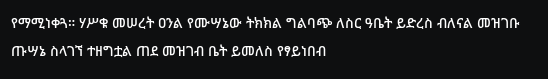የማሚነቀጓ። ሃሥቁ መሠረት ዐንል የሙሣኔው ትክክል ግልባጭ ለስር ዓቤት ይድረስ ብለናል መዝገቡ ጡሣኔ ስላገኘ ተዘግቷል ጠደ መዝገብ ቤት ይመለስ የፃይነበብ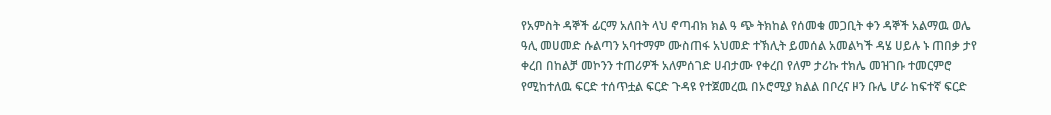የአምስት ዳኞች ፊርማ አለበት ላህ ኖጣብክ ክል ዓ ጭ ትክከል የሰመቁ መጋቢት ቀን ዳኞች አልማዉ ወሌ ዓሊ መሀመድ ሱልጣን አባተማም ሙስጠፋ አህመድ ተኽሊት ይመሰል አመልካች ዳሄ ሀይሉ ኑ ጠበቃ ታየ ቀረበ በከልቻ መኮንን ተጠሪዎች አለምሰገድ ሀብታሙ የቀረበ የለም ታሪኩ ተክሌ መዝገቡ ተመርምሮ የሚከተለዉ ፍርድ ተሰጥቷል ፍርድ ጉዳዩ የተጀመረዉ በኦሮሚያ ክልል በቦረና ዞን ቡሌ ሆራ ከፍተኛ ፍርድ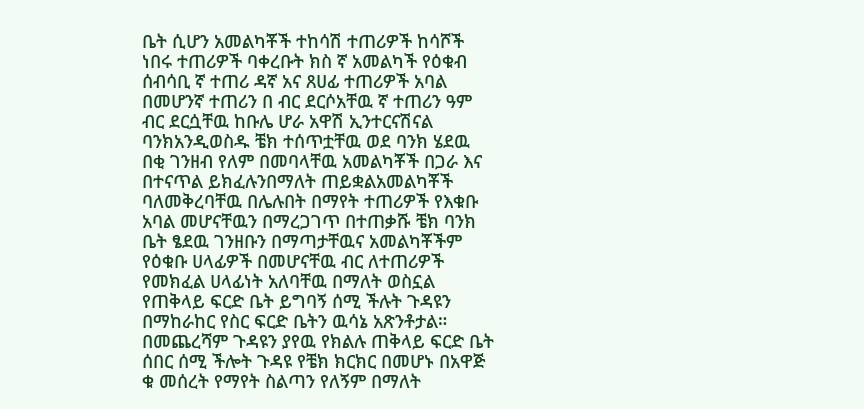ቤት ሲሆን አመልካቾች ተከሳሽ ተጠሪዎች ከሳሾች ነበሩ ተጠሪዎች ባቀረቡት ክስ ኛ አመልካች የዕቁብ ሰብሳቢ ኛ ተጠሪ ዳኛ አና ጸሀፊ ተጠሪዎች አባል በመሆንኛ ተጠሪን በ ብር ደርሶአቸዉ ኛ ተጠሪን ዓም ብር ደርሷቸዉ ከቡሌ ሆራ አዋሽ ኢንተርናሽናል ባንክአንዲወስዱ ቼክ ተሰጥቷቸዉ ወደ ባንክ ሄደዉ በቂ ገንዘብ የለም በመባላቸዉ አመልካቾች በጋራ እና በተናጥል ይክፈሉንበማለት ጠይቋልአመልካቾች ባለመቅረባቸዉ በሌሉበት በማየት ተጠሪዎች የእቁቡ አባል መሆናቸዉን በማረጋገጥ በተጠቃሹ ቼክ ባንክ ቤት ፄደዉ ገንዘቡን በማጣታቸዉና አመልካቾችም የዕቁቡ ሀላፊዎች በመሆናቸዉ ብር ለተጠሪዎች የመክፈል ሀላፊነት አለባቸዉ በማለት ወስኗል የጠቅላይ ፍርድ ቤት ይግባኝ ሰሚ ችሉት ጉዳዩን በማከራከር የስር ፍርድ ቤትን ዉሳኔ አጽንቶታል። በመጨረሻም ጉዳዩን ያየዉ የክልሉ ጠቅላይ ፍርድ ቤት ሰበር ሰሚ ችሎት ጉዳዩ የቼክ ክርክር በመሆኑ በአዋጅ ቁ መሰረት የማየት ስልጣን የለኝም በማለት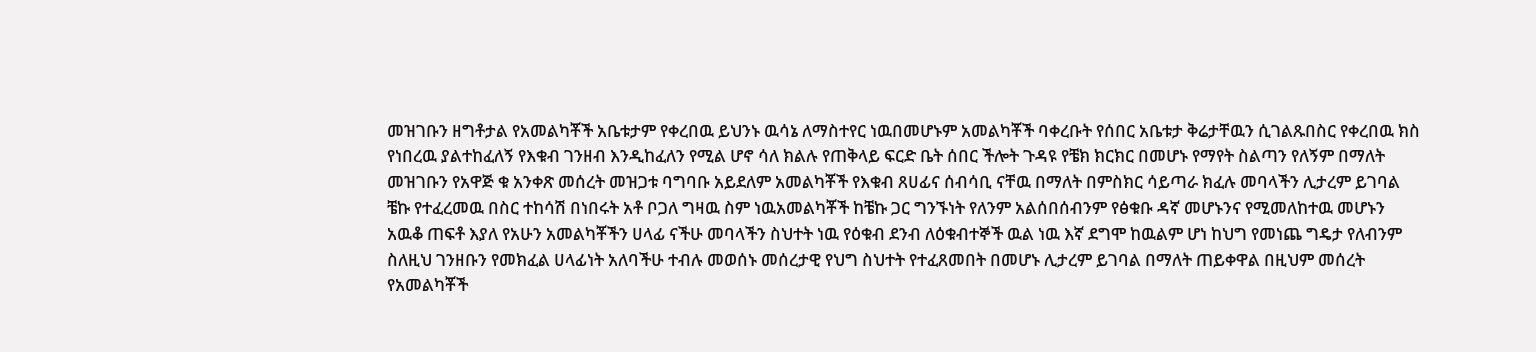መዝገቡን ዘግቶታል የአመልካቾች አቤቱታም የቀረበዉ ይህንኑ ዉሳኔ ለማስተየር ነዉበመሆኑም አመልካቾች ባቀረቡት የሰበር አቤቱታ ቅሬታቸዉን ሲገልጹበስር የቀረበዉ ክስ የነበረዉ ያልተከፈለኝ የእቁብ ገንዘብ እንዲከፈለን የሚል ሆኖ ሳለ ክልሉ የጠቅላይ ፍርድ ቤት ሰበር ችሎት ጉዳዩ የቼክ ክርክር በመሆኑ የማየት ስልጣን የለኝም በማለት መዝገቡን የአዋጅ ቁ አንቀጽ መሰረት መዝጋቱ ባግባቡ አይደለም አመልካቾች የእቁብ ጸሀፊና ሰብሳቢ ናቸዉ በማለት በምስክር ሳይጣራ ክፈሉ መባላችን ሊታረም ይገባል ቼኩ የተፈረመዉ በስር ተከሳሽ በነበሩት አቶ ቦጋለ ግዛዉ ስም ነዉአመልካቾች ከቼኩ ጋር ግንኙነት የለንም አልሰበሰብንም የፅቁቡ ዳኛ መሆኑንና የሚመለከተዉ መሆኑን አዉቆ ጠፍቶ እያለ የአሁን አመልካቾችን ሀላፊ ናችሁ መባላችን ስህተት ነዉ የዕቁብ ደንብ ለዕቁብተኞች ዉል ነዉ እኛ ደግሞ ከዉልም ሆነ ከህግ የመነጨ ግዴታ የለብንም ስለዚህ ገንዘቡን የመክፈል ሀላፊነት አለባችሁ ተብሉ መወሰኑ መሰረታዊ የህግ ስህተት የተፈጸመበት በመሆኑ ሊታረም ይገባል በማለት ጠይቀዋል በዚህም መሰረት የአመልካቾች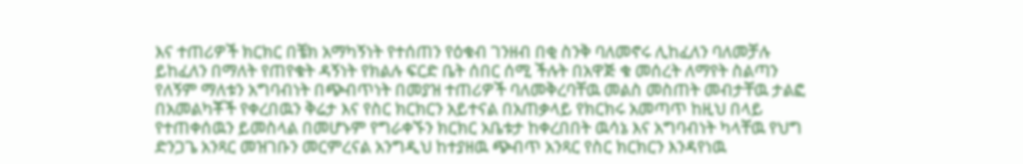እና ተጠሪዎች ክርክር በቼክ አማካኝነት የተሰጠን የዕቁብ ገንዘብ በቂ ስንቅ ባለመኖሩ ሊከፈለን ባለመቻሉ ይከፈለን በማለት የጠየቁት ዳኝነት የክልሉ ፍርድ ቤት ሰበር ሰሚ ችሉት በአዋጅ ቁ መሰረት ለማየት ስልጣን የለኝም ማለቱን አግባብነት በጭብጥነት በመያዝ ተጠሪዎች ባለመቅረባቸዉ መልስ መስጠት መብታቸዉ ታልፎ በአመልካቾች የቀረበዉን ቅሬታ እና የስር ክርክርን አይተናል በአጠቃላይ የክርክሩ አመጣጥ ከዚህ በላይ የተጠቀሰዉን ይመስላል በመሆኑም የግራቀኙን ክርክር አቤቱታ ከቀረበበት ዉሳኔ እና አግባብነት ካላቸዉ የህግ ድንጋጌ አንጻር መዝገቡን መርምረናል አንግዲህ ከተያዘዉ ጭብጥ አንጻር የስር ክርክርን እንዳየነዉ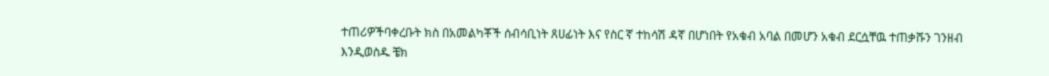ተጠሪዎችባቀረቡት ክስ በአመልካቾች ሰብሳቢነት ጸሀፊነት እና የስር ኛ ተከሳሽ ዳኛ በሆነበት የአቁብ አባል በመሆን አቁብ ደርሷቸዉ ተጠቃሹን ገንዘብ እንዲወስዱ ቼክ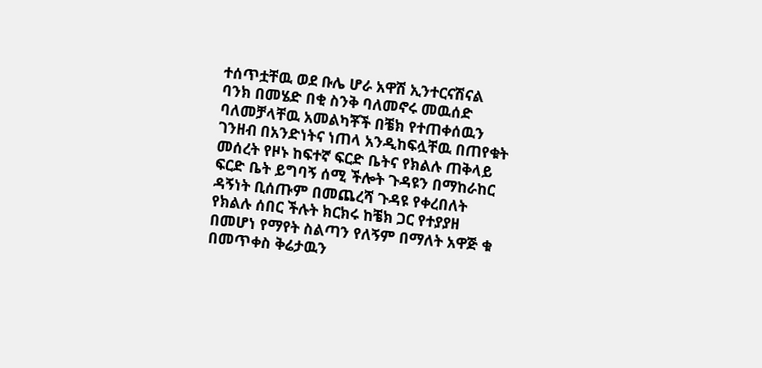ተሰጥቷቸዉ ወደ ቡሌ ሆራ አዋሽ ኢንተርናሽናል ባንክ በመሄድ በቂ ስንቅ ባለመኖሩ መዉሰድ ባለመቻላቸዉ አመልካቾች በቼክ የተጠቀሰዉን ገንዘብ በአንድነትና ነጠላ አንዲከፍሏቸዉ በጠየቁት መሰረት የዞኑ ከፍተኛ ፍርድ ቤትና የክልሉ ጠቅላይ ፍርድ ቤት ይግባኝ ሰሚ ችሎት ጉዳዩን በማከራከር ዳኝነት ቢሰጡም በመጨረሻ ጉዳዩ የቀረበለት የክልሉ ሰበር ችሉት ክርክሩ ከቼክ ጋር የተያያዘ በመሆነ የማየት ስልጣን የለኝም በማለት አዋጅ ቁ በመጥቀስ ቅሬታዉን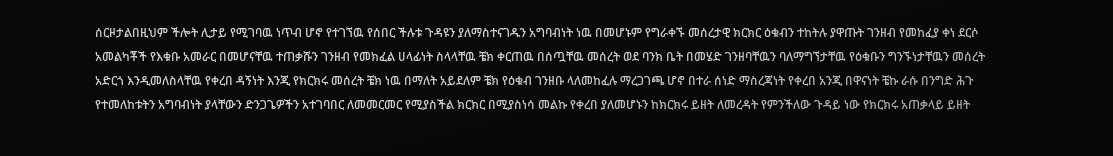ሰርዞታልበዚህም ችሎት ሊታይ የሚገባዉ ነጥብ ሆኖ የተገኘዉ የሰበር ችሉቱ ጉዳዩን ያለማስተናገዱን አግባብነት ነዉ በመሆኑም የግራቀኙ መሰረታዊ ክርክር ዕቁብን ተከትሉ ያዋጡት ገንዘብ የመከፈያ ቀነ ደርሶ አመልካቾች የእቁቡ አመራር በመሆናቸዉ ተጠቃሹን ገንዘብ የመክፈል ሀላፊነት ስላላቸዉ ቼክ ቀርጠዉ በሰጧቸዉ መሰረት ወደ ባንክ ቤት በመሄድ ገንዘባቸዉን ባለማግኘታቸዉ የዕቁቡን ግንኙነታቸዉን መሰረት አድርጎ እንዲመለስላቸዉ የቀረበ ዳኝነት እንጂ የክርክሩ መሰረት ቼክ ነዉ በማለት አይደለም ቼክ የዕቁብ ገንዘቡ ላለመከፈሉ ማረጋገጫ ሆኖ በተራ ሰነድ ማስረጃነት የቀረበ አንጂ በዋናነት ቼኩ ራሱ በንግድ ሕጉ የተመለከቱትን አግባብነት ያላቸውን ድንጋጌዎችን አተገባበር ለመመርመር የሚያስችል ክርክር በሚያስነሳ መልኩ የቀረበ ያለመሆኑን ከክርክሩ ይዘት ለመረዳት የምንችለው ጉዳይ ነው የክርክሩ አጠቃላይ ይዘት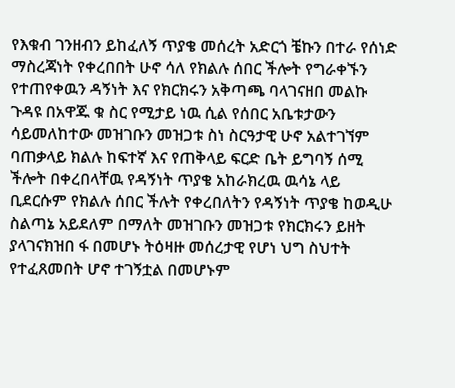የእቁብ ገንዘብን ይከፈለኝ ጥያቄ መሰረት አድርጎ ቼኩን በተራ የሰነድ ማስረጃነት የቀረበበት ሁኖ ሳለ የክልሉ ሰበር ችሎት የግራቀኙን የተጠየቀዉን ዳኝነት እና የክርክሩን አቅጣጫ ባላገናዘበ መልኩ ጉዳዩ በአዋጁ ቁ ስር የሚታይ ነዉ ሲል የሰበር አቤቱታውን ሳይመለከተው መዝገቡን መዝጋቱ ስነ ስርዓታዊ ሁኖ አልተገኘም ባጠቃላይ ክልሉ ከፍተኛ እና የጠቅላይ ፍርድ ቤት ይግባኝ ሰሚ ችሎት በቀረበላቸዉ የዳኝነት ጥያቄ አከራክረዉ ዉሳኔ ላይ ቢደርሱም የክልሉ ሰበር ችሉት የቀረበለትን የዳኝነት ጥያቄ ከወዲሁ ስልጣኔ አይደለም በማለት መዝገቡን መዝጋቱ የክርክሩን ይዘት ያላገናክዝበ ፋ በመሆኑ ትዕዛዙ መሰረታዊ የሆነ ህግ ስህተት የተፈጸመበት ሆኖ ተገኝቷል በመሆኑም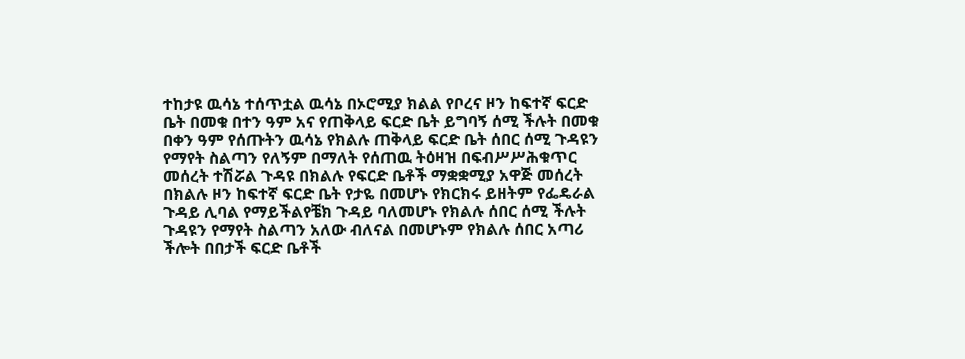ተከታዩ ዉሳኔ ተሰጥቷል ዉሳኔ በኦሮሚያ ክልል የቦረና ዞን ከፍተኛ ፍርድ ቤት በመቁ በተን ዓም አና የጠቅላይ ፍርድ ቤት ይግባኝ ሰሚ ችሉት በመቁ በቀን ዓም የሰጡትን ዉሳኔ የክልሉ ጠቅላይ ፍርድ ቤት ሰበር ሰሚ ጉዳዩን የማየት ስልጣን የለኝም በማለት የሰጠዉ ትዕዛዝ በፍብሥሥሕቁጥር መሰረት ተሽሯል ጉዳዩ በክልሉ የፍርድ ቤቶች ማቋቋሚያ አዋጅ መሰረት በክልሉ ዞን ከፍተኛ ፍርድ ቤት የታዬ በመሆኑ የክርክሩ ይዘትም የፌዴራል ጉዳይ ሊባል የማይችልየቼክ ጉዳይ ባለመሆኑ የክልሉ ሰበር ሰሚ ችሉት ጉዳዩን የማየት ስልጣን አለው ብለናል በመሆኑም የክልሉ ሰበር አጣሪ ችሎት በበታች ፍርድ ቤቶች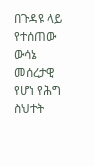በጉዳዩ ላይ የተሰጠው ውሳኔ መሰረታዊ የሆነ የሕግ ስህተት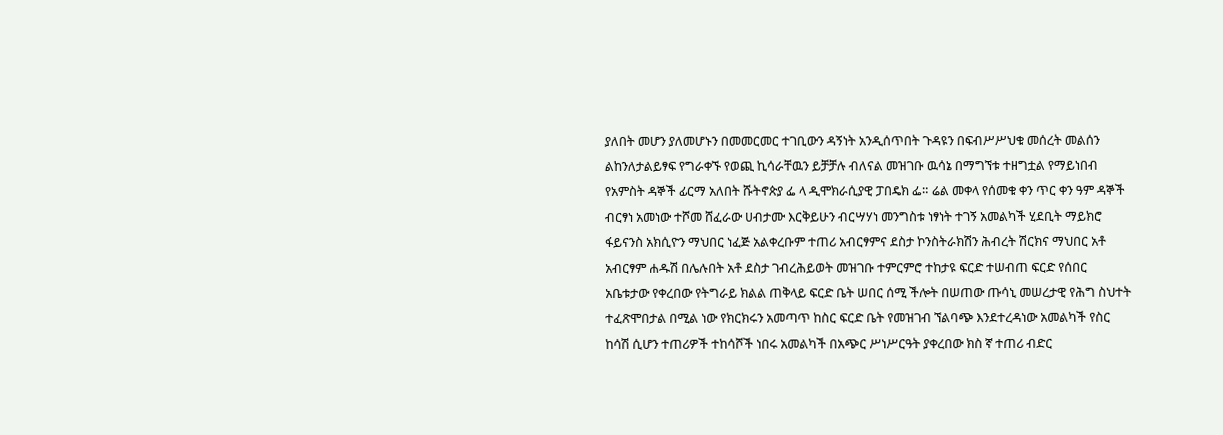ያለበት መሆን ያለመሆኑን በመመርመር ተገቢውን ዳኝነት አንዲሰጥበት ጉዳዩን በፍብሥሥህቁ መሰረት መልሰን ልከንለታልይፃፍ የግራቀኙ የወጪ ኪሳራቸዉን ይቻቻሉ ብለናል መዝገቡ ዉሳኔ በማግኘቱ ተዘግቷል የማይነበብ የአምስት ዳኞች ፊርማ አለበት ሹትኖጵያ ፌ ላ ዲሞክራሲያዊ ፓበዴክ ፌ። ሬል መቀላ የሰመቁ ቀን ጥር ቀን ዓም ዳኞች ብርፃነ አመነው ተሾመ ሸፈራው ሀብታሙ እርቅይሁን ብርሣሃነ መንግስቱ ነፃነት ተገኝ አመልካች ሂደቢት ማይክሮ ፋይናንስ አክሲዮን ማህበር ነፈጅ አልቀረቡም ተጠሪ አብርፃምና ደስታ ኮንስትራክሽን ሕብረት ሽርክና ማህበር አቶ አብርፃም ሐዱሽ በሌሉበት አቶ ደስታ ገብረሕይወት መዝገቡ ተምርምሮ ተከታዩ ፍርድ ተሠብጠ ፍርድ የሰበር አቤቱታው የቀረበው የትግራይ ክልል ጠቅላይ ፍርድ ቤት ሠበር ሰሚ ችሎት በሠጠው ጡሳኒ መሠረታዊ የሕግ ስህተት ተፈጽሞበታል በሚል ነው የክርክሩን አመጣጥ ከስር ፍርድ ቤት የመዝገብ ኘልባጭ እንደተረዳነው አመልካች የስር ከሳሽ ሲሆን ተጠሪዎች ተከሳሾች ነበሩ አመልካች በአጭር ሥነሥርዓት ያቀረበው ክስ ኛ ተጠሪ ብድር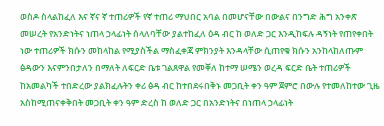ወስዶ ስላልከፈለ እና ኛና ኛ ተጠሪዎች የኛ ተጠሪ ማህበር አባል በመሆናቸው በውልና በንግድ ሕግ አንቀጽ መሠረት የአንድነትና ነጠላ ኃላፊነት ሰላለባቸው ያልተከፈለ ዕዳ ብር ከ ወለድ ጋር እንዲከፍሉ ዳኝነት የጠየቀበት ነው ተጠሪዎች ክሱን መከላከል የሚያስችል ማስፈቀጃ ምክንያት እንዳላቸው ሲጠየቁ ክሱን አንከላከለጡም ፅዳውን እናምንበታለን በማለት ለፍርድ ቤቱ ገልጸዋል የመቐለ ከተማ ሠሜን ወረዳ ፍርድ ቤት ተጠሪዎች ከአመልካች ተበድረው ያልክፈሉትን ቀሪ ፅዳ ብር ከተበደሩበቅኑ መጋቢት ቀን ዓም ጀምሮ በውሉ የተመለከተው ጊዜ አስከሚጠናቀቅበት መጋቢት ቀን ዓም ድረስ ከ ወለድ ጋር በአንድነትና በነጠላ ኃላፊነት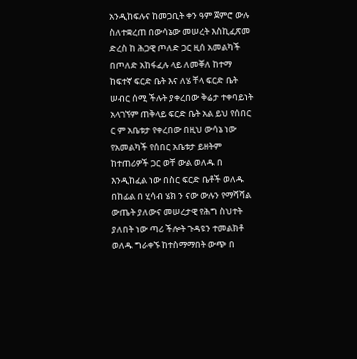አንዲከፍሉና ከመጋቢት ቀን ዓም ጀምሮ ውሉ ስለተቋረጠ በውሳኔው መሠረት እስኪፈጽመ ድረስ ከ ሕጋዊ ጦለድ ጋር ዚሰ አመልካች በጦለድ አከፋፈሉ ላይ ለመቐለ ከተማ ከፍተኛ ፍርድ ቤት እና ለሄ ቸላ ፍርድ ቤት ሠብር ሰሚ ችሉት ያቀረበው ቅሬታ ተቀባይነት አላገኘም ጠቅላይ ፍርድ ቤት አል ይህ የሰበር ር ም አቤቱታ የቀረበው በዚህ ውሳኔ ነው የአመልካች የሰበር አቤቱታ ይዘትም ከተጠሪዎች ጋር ወቸ ውል ወለዱ በ እንዲከፈል ነው በስር ፍርድ ቤቶች ወለዱ በከፊል በ ሂሳብ ሄክ ን ናው ውሉን የማሻሻል ውጤት ያለውና መሠረታዊ የሕግ ስህተት ያለበት ነው ጣሪ ችሎት ጉዳዩን ተመልክቶ ወለዱ ግራቀኙ ከተስማማበት ውጭ በ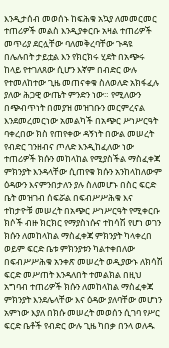እንዲታሰብ መወሰኑ ከፍሕቁ አኳያ ለመመርመር ተጠሪዎች መልስ እንዲያቀርቡ አዛል ተጠሪዎች መጥሪያ ደርሏቸው ባለመቅረባቸው ጉዳዩ በሌሉበት ታይቷል እን የክርክሩ ሂደት በአጭሩ ከላይ የተገለጸው ሲሆን እኛም በብድር ውሉ የተመለከተው ጊዜ መጠናቀቁ ስለወለድ አክፋፈሉ ያለው ሕጋዊ ውጤት ምንድን ነው። የሚለውን በጭብጥነት በመያዝ መዝገቡን መርምረናል እንደመረመርነው አመልካች በአጭር ሥነሥርዓት ባቀረበው ክስ የጠየቀው ዳኝነት በውል መሠረት የብድር ገንዘብና ጦለድ እንዲከፈለው ነው ተጠሪዎች ክሱን መከላከል የሚያስችል ማስፈቀጃ ምክንያት እንዳላቸው ሲጠየቁ ክሱን አንከላከለውም ዕዳውን እናምንበታለን ያሉ ስለመሆኑ በስር ፍርድ ቤት መዝገብ ሰፍሯል በፍብሥሥሕቁ እና ተከታዮቹ መሠረት በአጭር ሥነሥርዓት የሚቀርቡ ክሶች ብዙ ክርክር የማያስነሱና ተከሳሽ የሆነ ወገን ክሱን ለመከላከል ማስፈቀጃ ምክንያት ካላቀረበ ወይም ፍርድ ቤቱ ምክንያቱን ካልተቀበለው በፍብሥሥሕቁ አንቀጽ መሠረት ወዲያውኑ ለክሳሽ ፍርድ መሥጠት እንዳለበት ተመልክል በዚህ አግባብ ተጠሪዎች ክሱን ለመከላከል ማስፈቀጃ ምክንያት እንደሌላቸው እና ዕዳው ያለባቸው መሆነን አምነው እያለ በክሱ መሠረት መወሰን ሲገባ የሥር ፍርድ ቤቶች የብድር ውሉ ጊዜ ካበቃ በንላ ወለዱ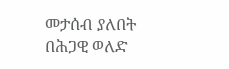መታሰብ ያለበት በሕጋዊ ወለድ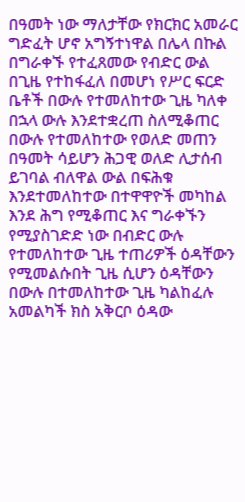በዓመት ነው ማለታቸው የክርክር አመራር ግድፈት ሆኖ አግኝተነዋል በሌላ በኩል በግራቀኙ የተፈጸመው የብድር ውል በጊዜ የተከፋፈለ በመሆነ የሥር ፍርድ ቤቶች በውሉ የተመለከተው ጊዜ ካለቀ በኋላ ውሉ እንደተቋረጠ ስለሚቆጠር በውሉ የተመለከተው የወለድ መጠን በዓመት ሳይሆን ሕጋዊ ወለድ ሊታሰብ ይገባል ብለዋል ውል በፍሕቁ እንደተመለከተው በተዋዋዮች መካከል እንደ ሕግ የሚቆጠር እና ግራቀኙን የሚያስገድድ ነው በብድር ውሉ የተመለከተው ጊዜ ተጠሪዎች ዕዳቸውን የሚመልሱበት ጊዜ ሲሆን ዕዳቸውን በውሉ በተመለከተው ጊዜ ካልከፈሉ አመልካች ክስ አቅርቦ ዕዳው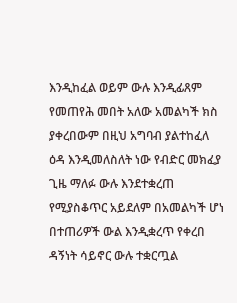እንዲከፈል ወይም ውሉ እንዲፊጸም የመጠየሕ መበት አለው አመልካች ክስ ያቀረበውም በዚህ አግባብ ያልተከፈለ ዕዳ እንዲመለስለት ነው የብድር መክፈያ ጊዜ ማለፉ ውሉ እንደተቋረጠ የሚያስቆጥር አይደለም በአመልካች ሆነ በተጠሪዎች ውል እንዲቋረጥ የቀረበ ዳኝነት ሳይኖር ውሉ ተቋርጧል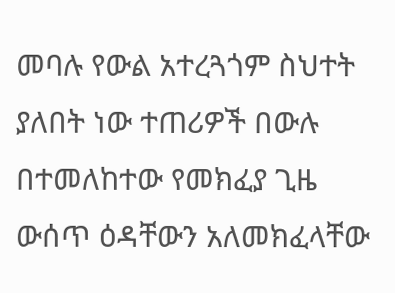መባሉ የውል አተረጓጎም ስህተት ያለበት ነው ተጠሪዎች በውሉ በተመለከተው የመክፈያ ጊዜ ውሰጥ ዕዳቸውን አለመክፈላቸው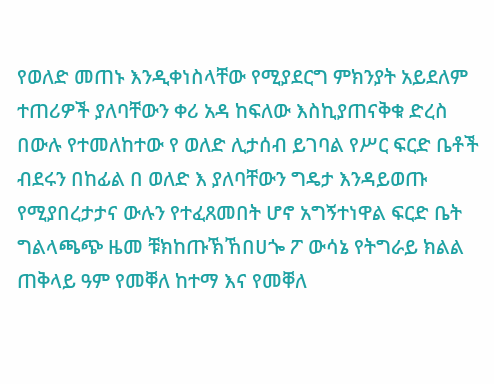የወለድ መጠኑ እንዲቀነስላቸው የሚያደርግ ምክንያት አይደለም ተጠሪዎች ያለባቸውን ቀሪ አዳ ከፍለው እስኪያጠናቅቁ ድረስ በውሉ የተመለከተው የ ወለድ ሊታሰብ ይገባል የሥር ፍርድ ቤቶች ብደሩን በከፊል በ ወለድ እ ያለባቸውን ግዴታ እንዳይወጡ የሚያበረታታና ውሉን የተፈጸመበት ሆኖ አግኝተነዋል ፍርድ ቤት ግልላጫጭ ዜመ ቹክከጡኽኸበሀጐ ፖ ውሳኔ የትግራይ ክልል ጠቅላይ ዓም የመቐለ ከተማ እና የመቐለ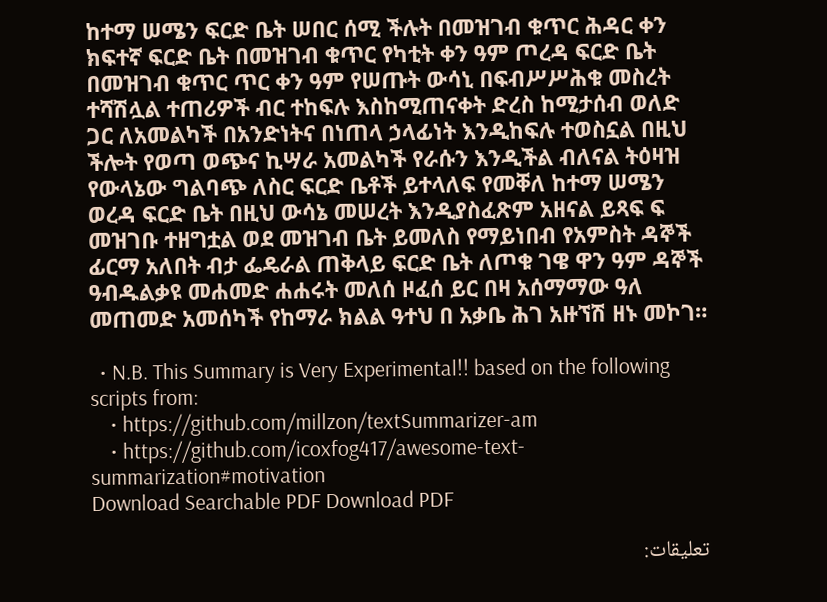ከተማ ሠሜን ፍርድ ቤት ሠበር ሰሚ ችሉት በመዝገብ ቁጥር ሕዳር ቀን ክፍተኛ ፍርድ ቤት በመዝገብ ቁጥር የካቲት ቀን ዓም ጦረዳ ፍርድ ቤት በመዝገብ ቁጥር ጥር ቀን ዓም የሠጡት ውሳኒ በፍብሥሥሕቁ መስረት ተሻሽሏል ተጠሪዎች ብር ተከፍሉ እስከሚጠናቀት ድረስ ከሚታሰብ ወለድ ጋር ለአመልካች በአንድነትና በነጠላ ኃላፊነት እንዲከፍሉ ተወስኗል በዚህ ችሎት የወጣ ወጭና ኪሣራ አመልካች የራሱን እንዲችል ብለናል ትዕዛዝ የውላኔው ግልባጭ ለስር ፍርድ ቤቶች ይተላለፍ የመቐለ ከተማ ሠሜን ወረዳ ፍርድ ቤት በዚህ ውሳኔ መሠረት እንዲያስፈጽም አዘናል ይጻፍ ፍ መዝገቡ ተዘግቷል ወደ መዝገብ ቤት ይመለስ የማይነበብ የአምስት ዳኞች ፊርማ አለበት ብታ ፌዴራል ጠቅላይ ፍርድ ቤት ለጦቁ ገዌ ዋን ዓም ዳኞች ዓብዱልቃዩ መሐመድ ሐሐሩት መለሰ ዞፈሰ ይር በዛ አሰማማው ዓለ መጠመድ አመሰካች የከማራ ክልል ዓተህ በ አቃቤ ሕገ አዙኘሽ ዘኑ መኮገ።

  • N.B. This Summary is Very Experimental!! based on the following scripts from:
    • https://github.com/millzon/textSummarizer-am
    • https://github.com/icoxfog417/awesome-text-summarization#motivation
Download Searchable PDF Download PDF

تعليقات: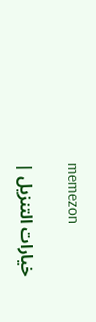memezon

خيارات التنزيل |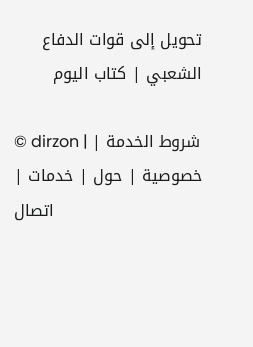تحويل إلى قوات الدفاع الشعبي | كتاب اليوم

© dirzon | شروط الخدمة | خصوصية | حول | خدمات | اتصال